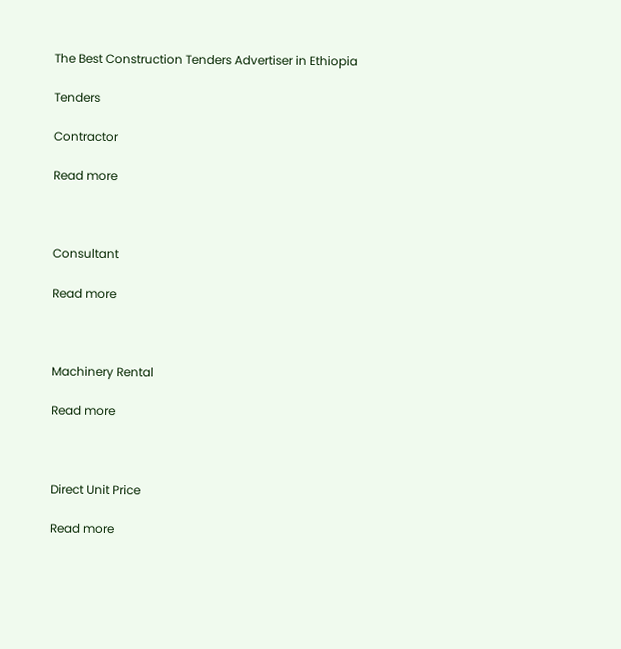The Best Construction Tenders Advertiser in Ethiopia

Tenders

Contractor

Read more



Consultant

Read more



Machinery Rental

Read more



Direct Unit Price

Read more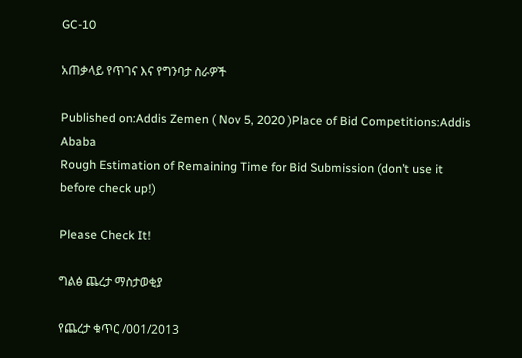GC-10

አጠቃላይ የጥገና እና የግንባታ ስራዎች

Published on:Addis Zemen ( Nov 5, 2020 )Place of Bid Competitions:Addis Ababa
Rough Estimation of Remaining Time for Bid Submission (don’t use it before check up!)

Please Check It!

ግልፅ ጨረታ ማስታወቂያ

የጨረታ ቁጥር /001/2013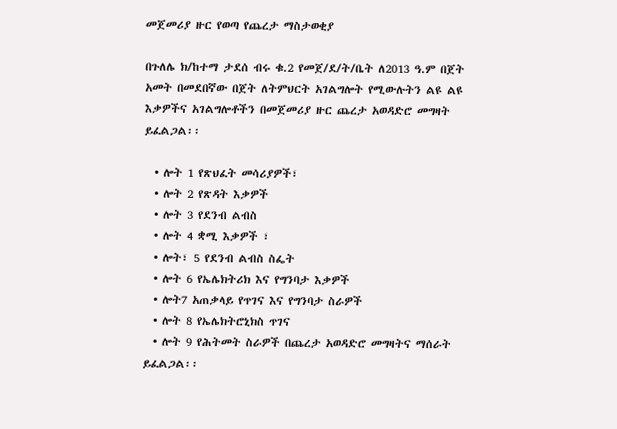መጀመሪያ ዙር የወጣ የጨረታ ማስታወቂያ

በጉለሌ ክ/ከተማ ታደሰ ብሩ ቁ.2 የመጀ/ደ/ት/ቤት ለ2013 ዓ.ም በጀት አመት በመደበኛው በጀት ለትምህርት አገልግሎት የሚውሉትን ልዩ ልዩ እቃዎችና አገልግሎቶችን በመጀመሪያ ዙር ጨረታ አወዳድሮ መግዛት ይፈልጋል፡፡

  • ሎት 1 የጽህፈት መሳሪያዎች፣
  • ሎት 2 የጽዳት እቃዎች
  • ሎት 3 የደንብ ልብስ
  • ሎት 4 ቋሚ እቃዎች ፣
  • ሎት፣ 5 የደንብ ልብስ ስፌት
  • ሎት 6 የኤሌክትሪክ እና የግንባታ እቃዎች
  • ሎት7 አጠቃላይ የጥገና እና የግንባታ ስራዎች
  • ሎት 8 የኤሌክትሮኒክስ ጥገና
  • ሎት 9 የሕትመት ስራዎች በጨረታ አወዳድሮ መግዛትና ማሰራት ይፈልጋል፡፡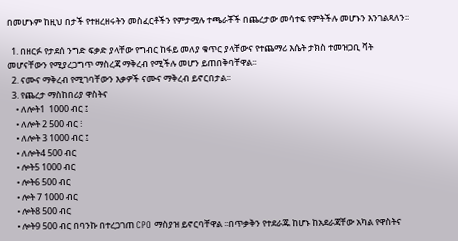በመሆኑም ከዚህ በታች የተዘረዘሩትን መስፈርቶችን የምታሟሉ ተጫራቾች በጨረታው መሳተፍ የምትችሉ መሆኑን እንገልጻለን፡፡

  1. በዘርፉ የታደሰ ንግድ ፍቃድ ያላቸው የግብር ከፋይ መለያ ቁጥር ያላቸውና የተጨማሪ እሴት ታክስ ተመዝጋቢ ቫት መሆናቸውን የሚያረጋግጥ ማስረጃ ማቅረብ የሚችሉ መሆን ይጠበቅባቸዋል፡፡
  2. ናሙና ማቅረብ የሚገባቸውን እቃዎች ናሙና ማቅረብ ይኖርበታል፡፡
  3. የጨረታ ማስከበሪያ ዋስትና
    • ለሎት1  1000 ብር ፤
    • ለሎት 2 500 ብር ፧
    • ለሎት 3 1000 ብር ፤
    • ለሎት4 500 ብር
    • ሎት5 1000 ብር
    • ሎት6 500 ብር
    • ሎት 7 1000 ብር
    • ሎት8 500 ብር
    • ሎት9 500 ብር በባንኩ በተረጋገጠ CPO ማስያዝ ይኖርባቸዋል ፡፡በጥቃቅን የተደራጁ ከሆኑ ከአደራጃቸው አካል የዋስትና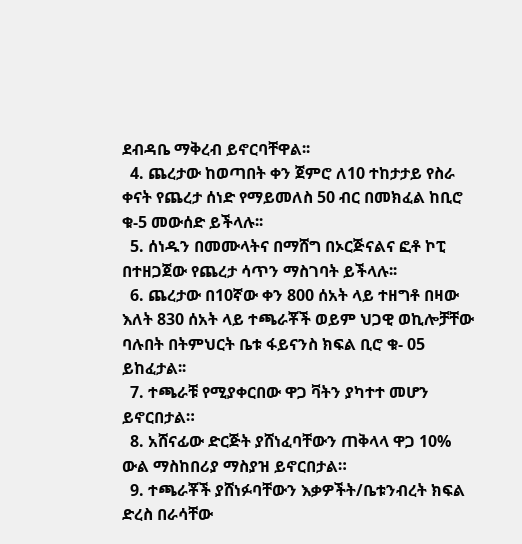ደብዳቤ ማቅረብ ይኖርባቸዋል፡፡
  4. ጨረታው ከወጣበት ቀን ጀምሮ ለ10 ተከታታይ የስራ ቀናት የጨረታ ሰነድ የማይመለስ 50 ብር በመክፈል ከቢሮ ቁ-5 መውሰድ ይችላሉ፡፡
  5. ሰነዱን በመሙላትና በማሸግ በኦርጅናልና ፎቶ ኮፒ በተዘጋጀው የጨረታ ሳጥን ማስገባት ይችላሉ፡፡
  6. ጨረታው በ10ኛው ቀን 800 ሰአት ላይ ተዘግቶ በዛው እለት 830 ሰአት ላይ ተጫራቾች ወይም ህጋዊ ወኪሎቻቸው ባሉበት በትምህርት ቤቱ ፋይናንስ ክፍል ቢሮ ቁ- 05 ይከፈታል፡፡
  7. ተጫራቹ የሚያቀርበው ዋጋ ቫትን ያካተተ መሆን ይኖርበታል።
  8. አሸናፊው ድርጅት ያሸነፈባቸውን ጠቅላላ ዋጋ 10% ውል ማስከበሪያ ማስያዝ ይኖርበታል።
  9. ተጫራቾች ያሸነፉባቸውን እቃዎችት/ቤቱንብረት ክፍል ድረስ በራሳቸው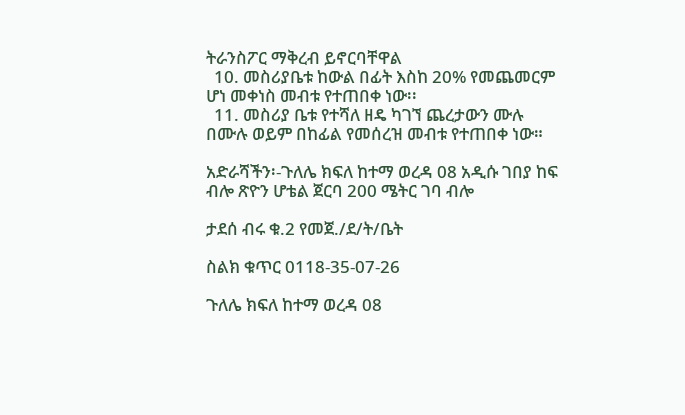ትራንስፖር ማቅረብ ይኖርባቸዋል
  10. መስሪያቤቱ ከውል በፊት እስከ 20% የመጨመርም ሆነ መቀነስ መብቱ የተጠበቀ ነው፡፡
  11. መስሪያ ቤቱ የተሻለ ዘዴ ካገኘ ጨረታውን ሙሉ በሙሉ ወይም በከፊል የመሰረዝ መብቱ የተጠበቀ ነው።

አድራሻችን፡-ጉለሌ ክፍለ ከተማ ወረዳ 08 አዲሱ ገበያ ከፍ ብሎ ጽዮን ሆቴል ጀርባ 200 ሜትር ገባ ብሎ

ታደሰ ብሩ ቁ.2 የመጀ./ደ/ት/ቤት

ስልክ ቁጥር 0118-35-07-26

ጉለሌ ክፍለ ከተማ ወረዳ 08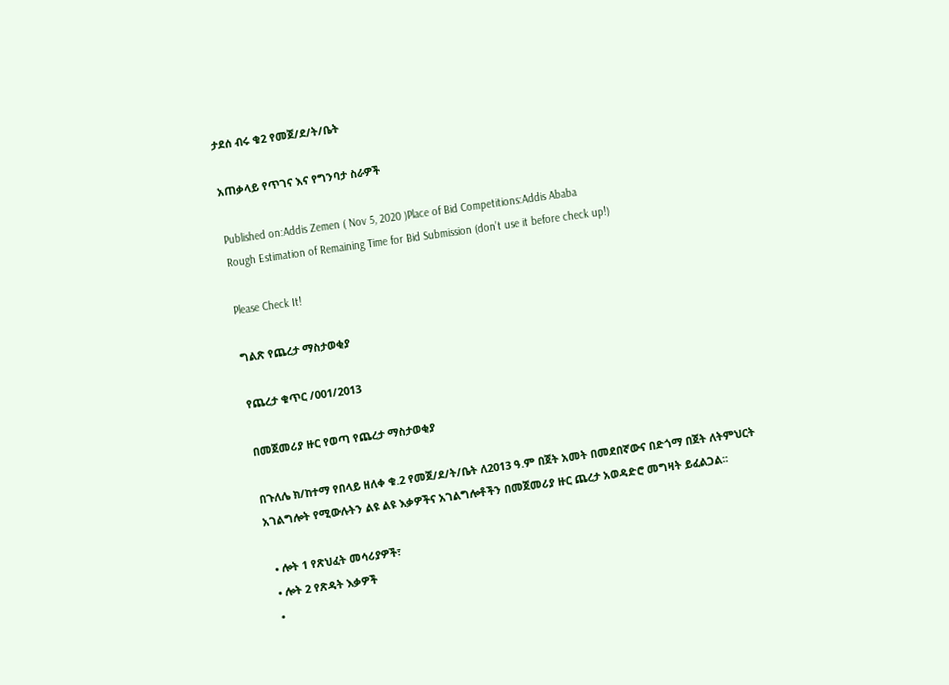ታደሰ ብሩ ቁ2 የመጀ/ደ/ት/ቤት

አጠቃላይ የጥገና እና የግንባታ ስራዎች

Published on:Addis Zemen ( Nov 5, 2020 )Place of Bid Competitions:Addis Ababa
Rough Estimation of Remaining Time for Bid Submission (don’t use it before check up!)

Please Check It!

ግልጽ የጨረታ ማስታወቂያ

የጨረታ ቁጥር /001/2013

በመጀመሪያ ዙር የወጣ የጨረታ ማስታወቂያ

በጉለሌ ክ/ከተማ የበላይ ዘለቀ ቁ.2 የመጀ/ደ/ት/ቤት ለ2013 ዓ.ም በጀት አመት በመደበኛውና በድጎማ በጀት ለትምህርት አገልግሎት የሚውሉትን ልዩ ልዩ እቃዎችና አገልግሎቶችን በመጀመሪያ ዙር ጨረታ አወዳድሮ መግዛት ይፈልጋል፡፡

  • ሎት 1 የጽህፈት መሳሪያዎች፣
  • ሎት 2 የጽዳት እቃዎች
  •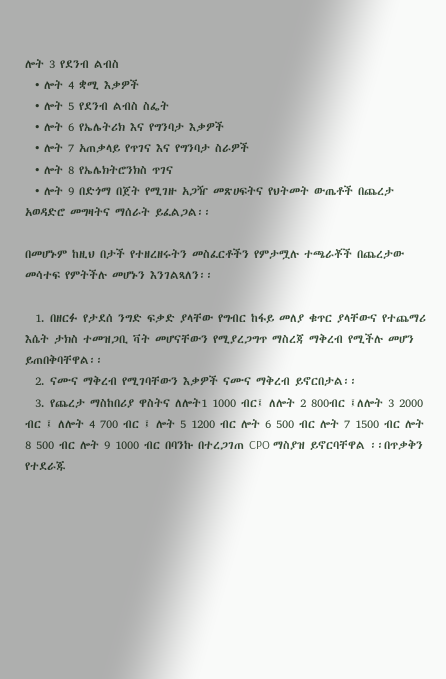ሎት 3 የደንብ ልብስ
  • ሎት 4 ቋሚ እቃዎች
  • ሎት 5 የደንብ ልብስ ስፌት
  • ሎት 6 የኤሌትሪክ እና የግንባታ እቃዎች
  • ሎት 7 አጠቃላይ የጥገና እና የግንባታ ስራዎች
  • ሎት 8 የኤሌክትሮንክስ ጥገና
  • ሎት 9 በድጎማ በጀት የሚገዙ አጋዥ መጽሀፍትና የህትመት ውጤቶች በጨረታ አወዳድሮ መግዛትና ማሰራት ይፈልጋል፡፡

በመሆኑም ከዚህ በታች የተዘረዘሩትን መስፈርቶችን የምታሟሉ ተጫራቾች በጨረታው መሳተፍ የምትችሉ መሆኑን እንገልጻለን፡፡

  1. በዘርፉ የታደሰ ንግድ ፍቃድ ያላቸው የግብር ከፋይ መለያ ቁጥር ያላቸውና የተጨማሪ እሴት ታክስ ተመዝጋቢ ቫት መሆናቸውን የሚያረጋግጥ ማስረጃ ማቅረብ የሚችሉ መሆን ይጠበቅባቸዋል፡፡
  2. ናሙና ማቅረብ የሚገባቸውን እቃዎች ናሙና ማቅረብ ይኖርበታል፡፡
  3. የጨረታ ማስከበሪያ ዋስትና ለሎት1 1000 ብር፤ ለሎት 2 800ብር ፤ለሎት 3 2000 ብር ፤ ለሎት 4 700 ብር ፤ ሎት 5 1200 ብር ሎት 6 500 ብር ሎት 7 1500 ብር ሎት 8 500 ብር ሎት 9 1000 ብር በባንኩ በተረጋገጠ CPO ማስያዝ ይኖርባቸዋል ፡፡በጥቃቅን የተደራጁ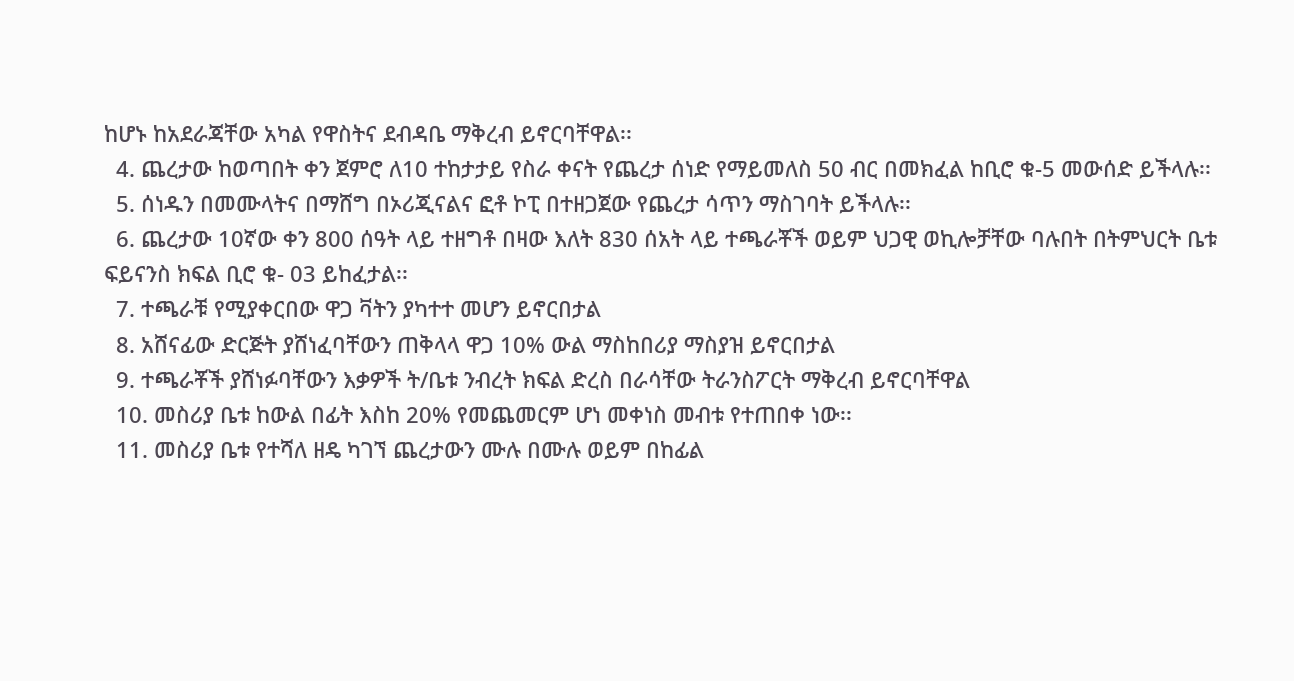ከሆኑ ከአደራጃቸው አካል የዋስትና ደብዳቤ ማቅረብ ይኖርባቸዋል፡፡
  4. ጨረታው ከወጣበት ቀን ጀምሮ ለ10 ተከታታይ የስራ ቀናት የጨረታ ሰነድ የማይመለስ 50 ብር በመክፈል ከቢሮ ቁ-5 መውሰድ ይችላሉ፡፡
  5. ሰነዱን በመሙላትና በማሸግ በኦሪጂናልና ፎቶ ኮፒ በተዘጋጀው የጨረታ ሳጥን ማስገባት ይችላሉ፡፡
  6. ጨረታው 10ኛው ቀን 800 ሰዓት ላይ ተዘግቶ በዛው እለት 830 ሰአት ላይ ተጫራቾች ወይም ህጋዊ ወኪሎቻቸው ባሉበት በትምህርት ቤቱ ፍይናንስ ክፍል ቢሮ ቁ- 03 ይከፈታል፡፡
  7. ተጫራቹ የሚያቀርበው ዋጋ ቫትን ያካተተ መሆን ይኖርበታል
  8. አሸናፊው ድርጅት ያሸነፈባቸውን ጠቅላላ ዋጋ 10% ውል ማስከበሪያ ማስያዝ ይኖርበታል
  9. ተጫራቾች ያሸነፉባቸውን እቃዎች ት/ቤቱ ንብረት ክፍል ድረስ በራሳቸው ትራንስፖርት ማቅረብ ይኖርባቸዋል
  10. መስሪያ ቤቱ ከውል በፊት እስከ 20% የመጨመርም ሆነ መቀነስ መብቱ የተጠበቀ ነው፡፡
  11. መስሪያ ቤቱ የተሻለ ዘዴ ካገኘ ጨረታውን ሙሉ በሙሉ ወይም በከፊል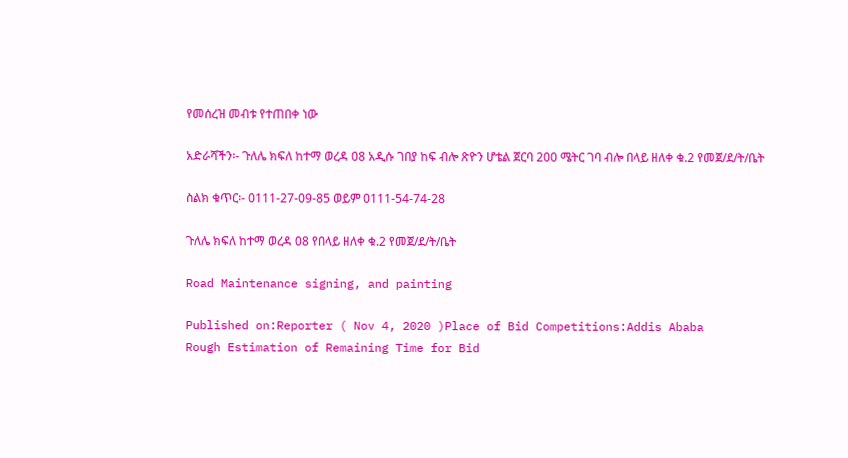የመሰረዝ መብቱ የተጠበቀ ነው

አድራሻችን፡- ጉለሌ ክፍለ ከተማ ወረዳ 08 አዲሱ ገበያ ከፍ ብሎ ጽዮን ሆቴል ጀርባ 200 ሜትር ገባ ብሎ በላይ ዘለቀ ቁ.2 የመጀ/ደ/ት/ቤት

ስልክ ቁጥር፡- 0111-27-09-85 ወይም 0111-54-74-28

ጉለሌ ክፍለ ከተማ ወረዳ 08 የበላይ ዘለቀ ቁ.2 የመጀ/ደ/ት/ቤት

Road Maintenance signing, and painting

Published on:Reporter ( Nov 4, 2020 )Place of Bid Competitions:Addis Ababa
Rough Estimation of Remaining Time for Bid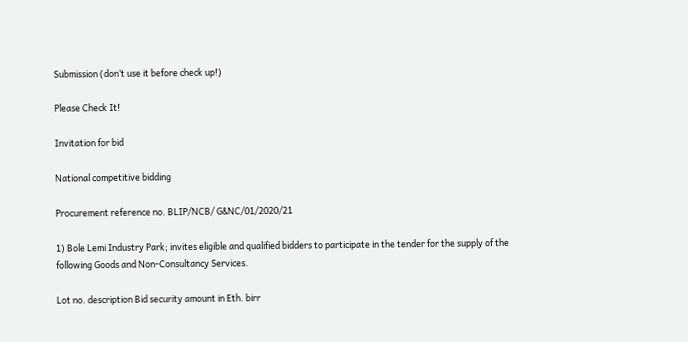Submission (don’t use it before check up!)

Please Check It!

Invitation for bid

National competitive bidding

Procurement reference no. BLIP/NCB/ G&NC/01/2020/21

1) Bole Lemi Industry Park; invites eligible and qualified bidders to participate in the tender for the supply of the following Goods and Non-Consultancy Services.

Lot no. description Bid security amount in Eth. birr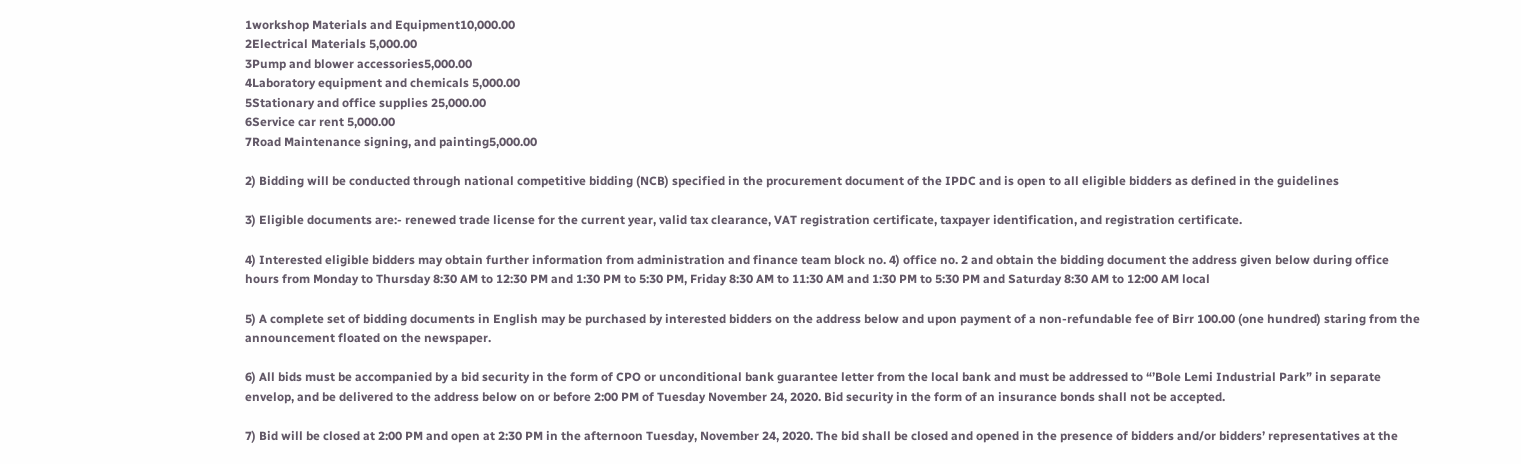1workshop Materials and Equipment10,000.00
2Electrical Materials 5,000.00
3Pump and blower accessories5,000.00
4Laboratory equipment and chemicals 5,000.00
5Stationary and office supplies 25,000.00
6Service car rent 5,000.00
7Road Maintenance signing, and painting5,000.00

2) Bidding will be conducted through national competitive bidding (NCB) specified in the procurement document of the IPDC and is open to all eligible bidders as defined in the guidelines

3) Eligible documents are:- renewed trade license for the current year, valid tax clearance, VAT registration certificate, taxpayer identification, and registration certificate.

4) Interested eligible bidders may obtain further information from administration and finance team block no. 4) office no. 2 and obtain the bidding document the address given below during office hours from Monday to Thursday 8:30 AM to 12:30 PM and 1:30 PM to 5:30 PM, Friday 8:30 AM to 11:30 AM and 1:30 PM to 5:30 PM and Saturday 8:30 AM to 12:00 AM local

5) A complete set of bidding documents in English may be purchased by interested bidders on the address below and upon payment of a non-refundable fee of Birr 100.00 (one hundred) staring from the announcement floated on the newspaper.

6) All bids must be accompanied by a bid security in the form of CPO or unconditional bank guarantee letter from the local bank and must be addressed to “’Bole Lemi Industrial Park” in separate envelop, and be delivered to the address below on or before 2:00 PM of Tuesday November 24, 2020. Bid security in the form of an insurance bonds shall not be accepted.

7) Bid will be closed at 2:00 PM and open at 2:30 PM in the afternoon Tuesday, November 24, 2020. The bid shall be closed and opened in the presence of bidders and/or bidders’ representatives at the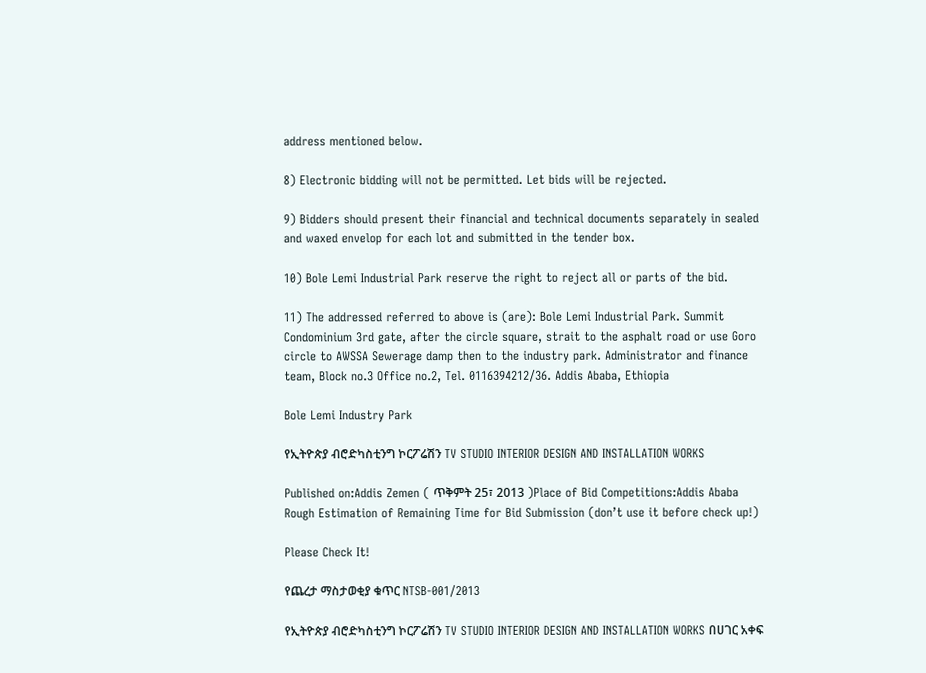address mentioned below.

8) Electronic bidding will not be permitted. Let bids will be rejected.

9) Bidders should present their financial and technical documents separately in sealed and waxed envelop for each lot and submitted in the tender box.

10) Bole Lemi Industrial Park reserve the right to reject all or parts of the bid.

11) The addressed referred to above is (are): Bole Lemi Industrial Park. Summit Condominium 3rd gate, after the circle square, strait to the asphalt road or use Goro circle to AWSSA Sewerage damp then to the industry park. Administrator and finance team, Block no.3 Office no.2, Tel. 0116394212/36. Addis Ababa, Ethiopia

Bole Lemi Industry Park

የኢትዮጵያ ብሮድካስቲንግ ኮርፖሬሽን TV STUDIO INTERIOR DESIGN AND INSTALLATION WORKS

Published on:Addis Zemen ( ጥቅምት 25፣ 2013 )Place of Bid Competitions:Addis Ababa
Rough Estimation of Remaining Time for Bid Submission (don’t use it before check up!)

Please Check It!

የጨረታ ማስታወቂያ ቁጥር NTSB-001/2013

የኢትዮጵያ ብሮድካስቲንግ ኮርፖሬሽን TV STUDIO INTERIOR DESIGN AND INSTALLATION WORKS በሀገር አቀፍ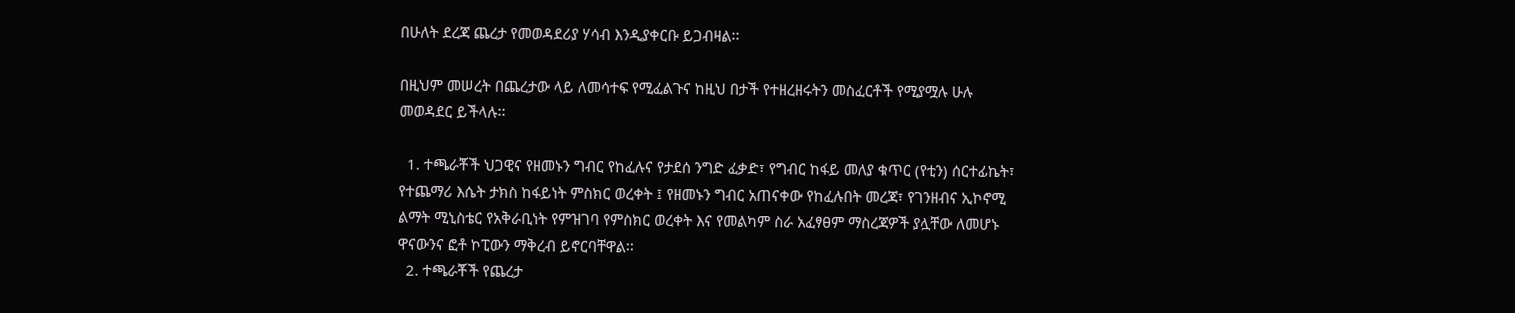በሁለት ደረጃ ጨረታ የመወዳደሪያ ሃሳብ እንዲያቀርቡ ይጋብዛል፡፡

በዚህም መሠረት በጨረታው ላይ ለመሳተፍ የሚፈልጉና ከዚህ በታች የተዘረዘሩትን መስፈርቶች የሚያሟሉ ሁሉ መወዳደር ይችላሉ፡፡

  1. ተጫራቾች ህጋዊና የዘመኑን ግብር የከፈሉና የታደሰ ንግድ ፈቃድ፣ የግብር ከፋይ መለያ ቁጥር (የቲን) ሰርተፊኬት፣ የተጨማሪ እሴት ታክስ ከፋይነት ምስክር ወረቀት ፤ የዘመኑን ግብር አጠናቀው የከፈሉበት መረጃ፣ የገንዘብና ኢኮኖሚ ልማት ሚኒስቴር የአቅራቢነት የምዝገባ የምስክር ወረቀት እና የመልካም ስራ አፈፃፀም ማስረጃዎች ያሏቸው ለመሆኑ ዋናውንና ፎቶ ኮፒውን ማቅረብ ይኖርባቸዋል፡፡
  2. ተጫራቾች የጨረታ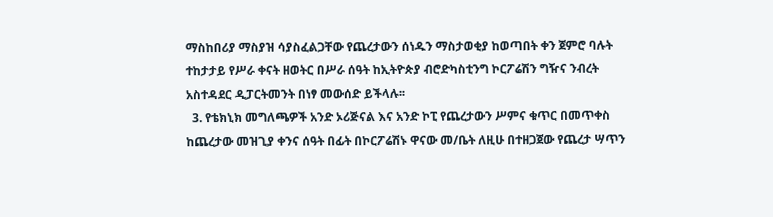ማስከበሪያ ማስያዝ ሳያስፈልጋቸው የጨረታውን ሰነዱን ማስታወቂያ ከወጣበት ቀን ጀምሮ ባሉት ተከታታይ የሥራ ቀናት ዘወትር በሥራ ሰዓት ከኢትዮጵያ ብሮድካስቲንግ ኮርፖሬሽን ግዥና ንብረት አስተዳደር ዲፓርትመንት በነፃ መውሰድ ይችላሉ፡፡
  3. የቴክኒክ መግለጫዎች አንድ ኦሪጅናል እና አንድ ኮፒ የጨረታውን ሥምና ቁጥር በመጥቀስ ከጨረታው መዝጊያ ቀንና ሰዓት በፊት በኮርፖሬሽኑ ዋናው መ/ቤት ለዚሁ በተዘጋጀው የጨረታ ሣጥን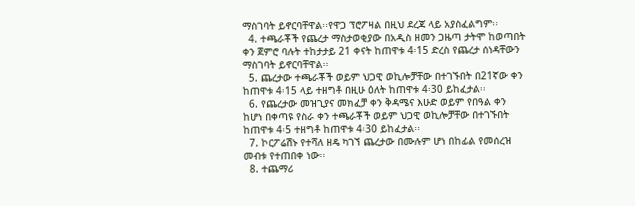ማስገባት ይኖርባቸዋል፡፡የዋጋ ፕሮፖዛል በዚህ ደረጃ ላይ አያስፈልግም፡፡
  4. ተጫራቾች የጨረታ ማስታወቂያው በአዲስ ዘመን ጋዜጣ ታትሞ ከወጣበት ቀን ጀምሮ ባሉት ተከታታይ 21 ቀናት ከጠዋቱ 4፡15 ድረስ የጨረታ ሰነዳቸውን ማስገባት ይኖርባቸዋል፡፡
  5. ጨረታው ተጫራቾች ወይም ህጋዊ ወኪሎቻቸው በተገኙበት በ21ኛው ቀን ከጠዋቱ 4፡15 ላይ ተዘግቶ በዚሁ ዕለት ከጠዋቱ 4፡30 ይከፈታል፡፡
  6. የጨረታው መዝጊያና መክፈቻ ቀን ቅዳሜና እሁድ ወይም የበዓል ቀን ከሆነ በቀጣዩ የስራ ቀን ተጫራቾች ወይም ህጋዊ ወኪሎቻቸው በተገኙበት ከጠዋቱ 4፡5 ተዘግቶ ከጠዋቱ 4፡30 ይከፈታል፡፡
  7. ኮርፖሬሽኑ የተሻለ ዘዴ ካገኘ ጨረታው በሙሉም ሆነ በከፊል የመሰረዝ መብቱ የተጠበቀ ነው፡፡
  8. ተጨማሪ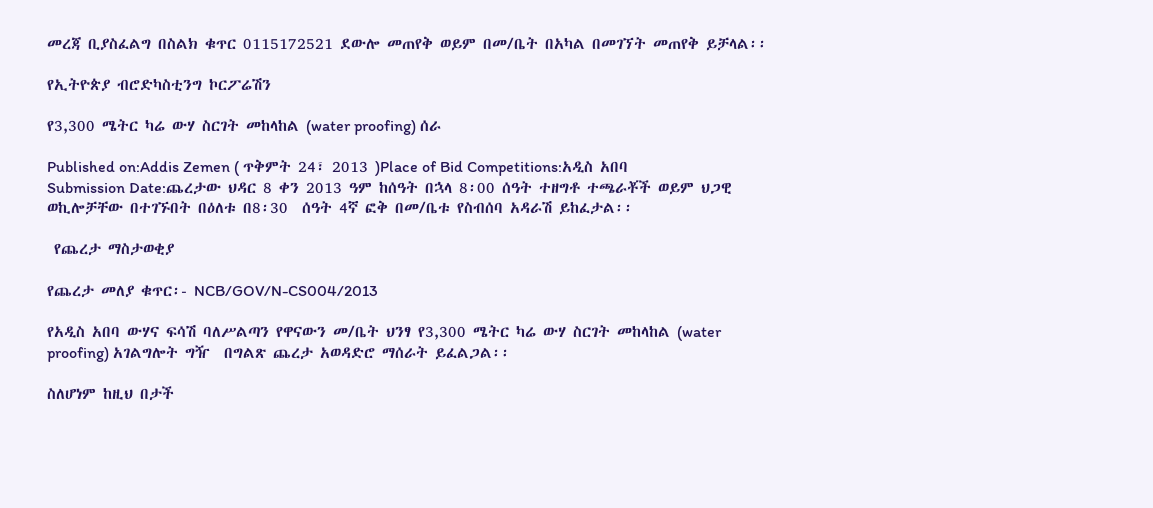መረጃ ቢያስፈልግ በስልክ ቁጥር 0115172521 ደውሎ መጠየቅ ወይም በመ/ቤት በአካል በመገኘት መጠየቅ ይቻላል፡፡

የኢትዮጵያ ብሮድካስቲንግ ኮርፖሬሽን

የ3,300 ሜትር ካሬ ውሃ ስርገት መከላከል (water proofing) ሰራ

Published on:Addis Zemen ( ጥቅምት 24፣ 2013 )Place of Bid Competitions:አዲስ አበባ
Submission Date:ጨረታው ህዳር 8 ቀን 2013 ዓም ከሰዓት በኋላ 8፡00 ሰዓት ተዘግቶ ተጫራቾች ወይም ህጋዊ ወኪሎቻቸው በተገኙበት በዕለቱ በ8፡30  ሰዓት 4ኛ ፎቅ በመ/ቤቱ የስብሰባ አዳራሽ ይከፈታል፡፡

 የጨረታ ማስታወቂያ

የጨረታ መለያ ቁጥር፡- NCB/GOV/N-CS004/2013

የአዲስ አበባ ውሃና ፍሳሽ ባለሥልጣን የዋናውን መ/ቤት ህንፃ የ3,300 ሜትር ካሬ ውሃ ስርገት መከላከል (water proofing) አገልግሎት ግዥ  በግልጽ ጨረታ አወዳድሮ ማሰራት ይፈልጋል፡፡

ስለሆነም ከዚህ በታች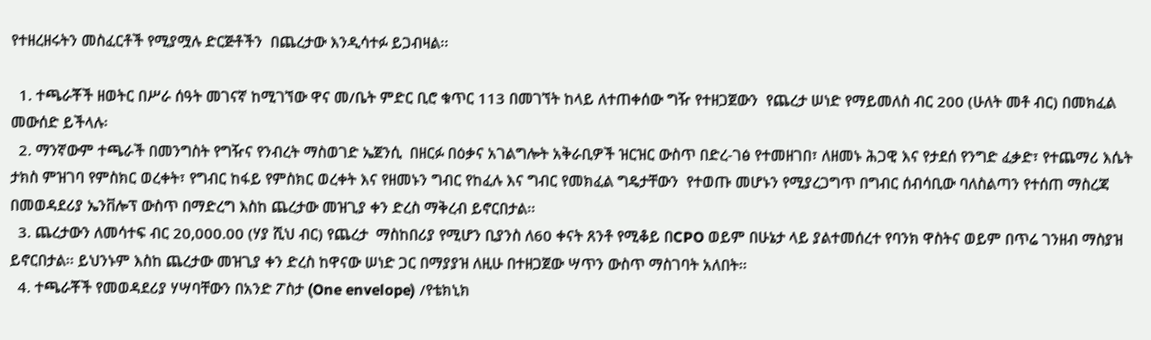የተዘረዘሩትን መስፈርቶች የሚያሟሉ ድርጅቶችን  በጨረታው እንዲሳተፉ ይጋብዛል፡፡

  1. ተጫራቾች ዘወትር በሥራ ሰዓት መገናኛ ከሚገኘው ዋና መ/ቤት ምድር ቢሮ ቁጥር 113 በመገኘት ከላይ ለተጠቀሰው ግዥ የተዘጋጀውን  የጨረታ ሠነድ የማይመለስ ብር 200 (ሁለት መቶ ብር) በመክፈል መውሰድ ይችላሉ፡
  2. ማንኛውም ተጫራች በመንግስት የግዥና የንብረት ማስወገድ ኤጀንሲ  በዘርፉ በዕቃና አገልግሎት አቅራቢዎች ዝርዝር ውስጥ በድረ-ገፅ የተመዘገበ፣ ለዘመኑ ሕጋዊ እና የታደሰ የንግድ ፈቃድ፣ የተጨማሪ እሴት ታክስ ምዝገባ የምስክር ወረቀት፣ የግብር ከፋይ የምስክር ወረቀት እና የዘመኑን ግብር የከፈሉ እና ግብር የመክፈል ግዴታቸውን  የተወጡ መሆኑን የሚያረጋግጥ በግብር ሰብሳቢው ባለስልጣን የተሰጠ ማስረጃ በመወዳደሪያ ኤንቨሎፕ ውስጥ በማድረግ እስከ ጨረታው መዝጊያ ቀን ድረስ ማቅረብ ይኖርበታል፡፡
  3. ጨረታውን ለመሳተፍ ብር 20,000.00 (ሃያ ሺህ ብር) የጨረታ  ማስከበሪያ የሚሆን ቢያንስ ለ60 ቀናት ጸንቶ የሚቆይ በCPO ወይም በሁኔታ ላይ ያልተመሰረተ የባንክ ዋስትና ወይም በጥሬ ገንዘብ ማስያዝ ይኖርበታል፡፡ ይህንኑም እስከ ጨረታው መዝጊያ ቀን ድረስ ከዋናው ሠነድ ጋር በማያያዝ ለዚሁ በተዘጋጀው ሣጥን ውስጥ ማስገባት አለበት፡፡
  4. ተጫራቾች የመወዳደሪያ ሃሣባቸውን በአንድ ፖስታ (One envelope) /የቴክኒክ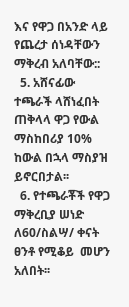እና የዋጋ በአንድ ላይ የጨረታ ሰነዳቸውን ማቅረብ አለባቸው::
  5. አሸናፊው ተጫራች ላሸነፈበት ጠቅላላ ዋጋ የውል ማስከበሪያ 10%  ከውል በኋላ ማስያዝ ይኖርበታል፡፡
  6. የተጫራቾች የዋጋ ማቅረቢያ ሠነድ ለ60/ስልሣ/ ቀናት ፀንቶ የሚቆይ  መሆን አለበት፡፡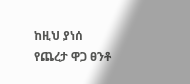ከዚህ ያነሰ የጨረታ ዋጋ ፀንቶ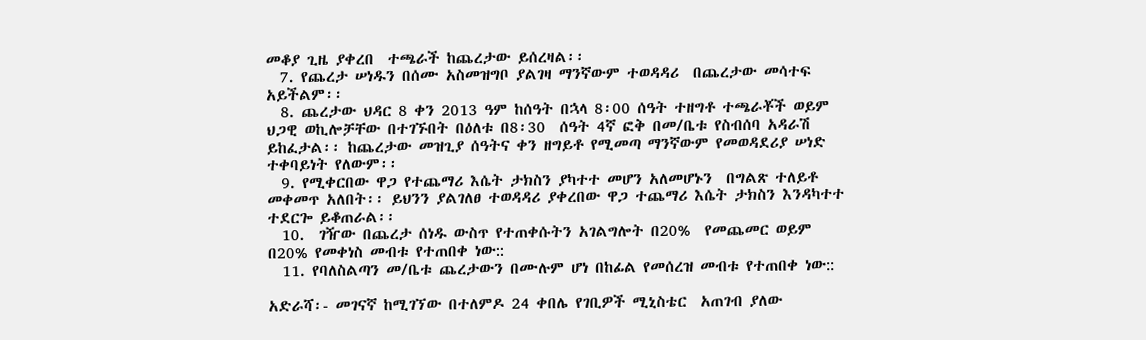መቆያ ጊዜ ያቀረበ  ተጫራች ከጨረታው ይሰረዛል፡፡
  7. የጨረታ ሠነዱን በሰሙ አስመዝግቦ ያልገዛ ማንኛውም ተወዳዳሪ  በጨረታው መሳተፍ አይችልም፡፡
  8. ጨረታው ህዳር 8 ቀን 2013 ዓም ከሰዓት በኋላ 8፡00 ሰዓት ተዘግቶ ተጫራቾች ወይም ህጋዊ ወኪሎቻቸው በተገኙበት በዕለቱ በ8፡30  ሰዓት 4ኛ ፎቅ በመ/ቤቱ የስብሰባ አዳራሽ ይከፈታል፡፡ ከጨረታው መዝጊያ ሰዓትና ቀን ዘግይቶ የሚመጣ ማንኛውም የመወዳደሪያ ሠነድ ተቀባይነት የለውም፡፡
  9. የሚቀርበው ዋጋ የተጨማሪ እሴት ታክስን ያካተተ መሆን አለመሆኑን  በግልጽ ተለይቶ መቀመጥ አለበት፡፡ ይህንን ያልገለፀ ተወዳዳሪ ያቀረበው ዋጋ ተጨማሪ እሴት ታክስን እንዳካተተ ተደርጐ ይቆጠራል፡፡
  10.  ገዥው በጨረታ ሰነዱ ውስጥ የተጠቀሱትን አገልግሎት በ20%  የመጨመር ወይም በ20% የመቀነስ መብቱ የተጠበቀ ነው::
  11. የባለስልጣን መ/ቤቱ ጨረታውን በሙሉም ሆነ በከፊል የመሰረዝ መብቱ የተጠበቀ ነው::

አድራሻ፡- መገናኛ ከሚገኘው በተለምዶ 24 ቀበሌ የገቢዎች ሚኒስቴር  አጠገብ ያለው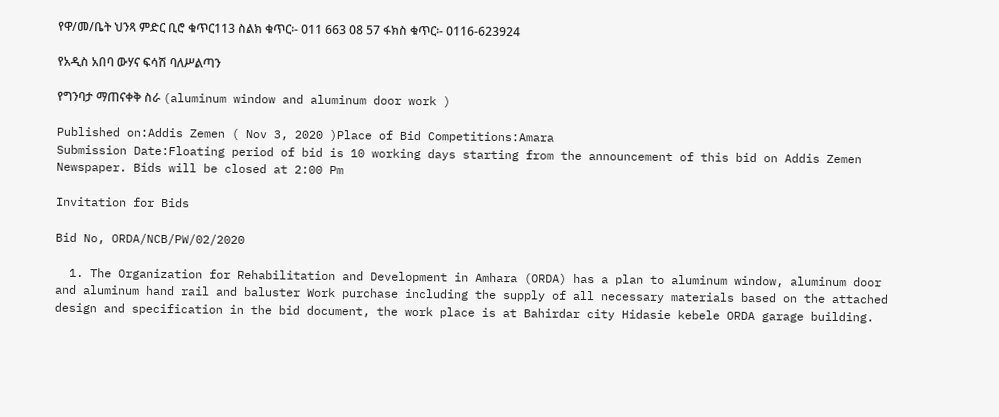የዋ/መ/ቤት ህንጻ ምድር ቢሮ ቁጥር113 ስልክ ቁጥር፡- 011 663 08 57 ፋክስ ቁጥር፡- 0116-623924

የአዲስ አበባ ውሃና ፍሳሽ ባለሥልጣን

የግንባታ ማጠናቀቅ ስራ (aluminum window and aluminum door work )

Published on:Addis Zemen ( Nov 3, 2020 )Place of Bid Competitions:Amara
Submission Date:Floating period of bid is 10 working days starting from the announcement of this bid on Addis Zemen Newspaper. Bids will be closed at 2:00 Pm

Invitation for Bids

Bid No, ORDA/NCB/PW/02/2020

  1. The Organization for Rehabilitation and Development in Amhara (ORDA) has a plan to aluminum window, aluminum door and aluminum hand rail and baluster Work purchase including the supply of all necessary materials based on the attached design and specification in the bid document, the work place is at Bahirdar city Hidasie kebele ORDA garage building.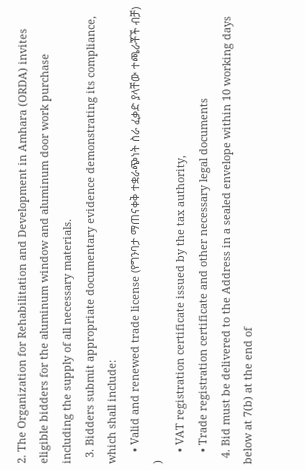2. The Organization for Rehabilitation and Development in Amhara (ORDA) invites eligible bidders for the aluminum window and aluminum door work purchase including the supply of all necessary materials.
  3. Bidders submit appropriate documentary evidence demonstrating its compliance, which shall include:
    • Valid and renewed trade license (የግንባታ ማጠናቀቅ ተቋራጭነት ስራ ፈቃድ ያላቸው ተጫራቾች ብቻ) )
    • VAT registration certificate issued by the tax authority,
    • Trade registration certificate and other necessary legal documents
  4. Bid must be delivered to the Address in a sealed envelope within 10 working days below at 7(b) at the end of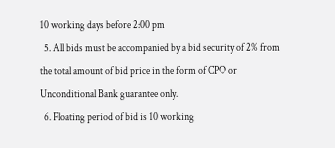10 working days before 2:00 pm
  5. All bids must be accompanied by a bid security of 2% from the total amount of bid price in the form of CPO or Unconditional Bank guarantee only.
  6. Floating period of bid is 10 working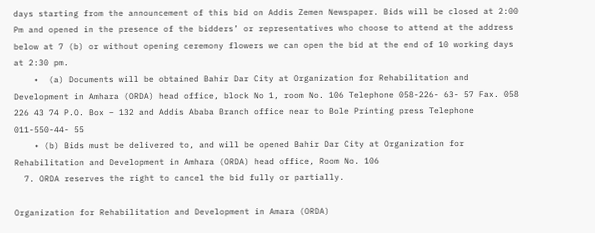days starting from the announcement of this bid on Addis Zemen Newspaper. Bids will be closed at 2:00 Pm and opened in the presence of the bidders’ or representatives who choose to attend at the address below at 7 (b) or without opening ceremony flowers we can open the bid at the end of 10 working days at 2:30 pm.
    •  (a) Documents will be obtained Bahir Dar City at Organization for Rehabilitation and Development in Amhara (ORDA) head office, block No 1, room No. 106 Telephone 058-226- 63- 57 Fax. 058 226 43 74 P.O. Box – 132 and Addis Ababa Branch office near to Bole Printing press Telephone 011-550-44- 55
    • (b) Bids must be delivered to, and will be opened Bahir Dar City at Organization for Rehabilitation and Development in Amhara (ORDA) head office, Room No. 106
  7. ORDA reserves the right to cancel the bid fully or partially.

Organization for Rehabilitation and Development in Amara (ORDA)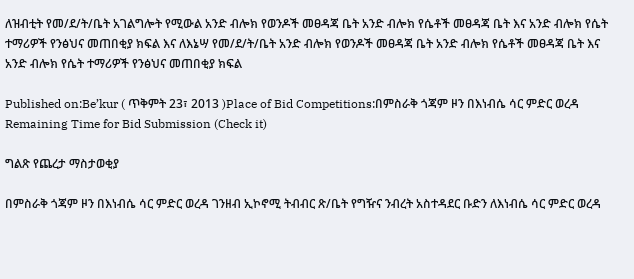ለዝብቲት የመ/ደ/ት/ቤት አገልግሎት የሚውል አንድ ብሎክ የወንዶች መፀዳጃ ቤት አንድ ብሎክ የሴቶች መፀዳጃ ቤት እና አንድ ብሎክ የሴት ተማሪዎች የንፅህና መጠበቂያ ክፍል እና ለእኔሣ የመ/ደ/ት/ቤት አንድ ብሎክ የወንዶች መፀዳጃ ቤት አንድ ብሎክ የሴቶች መፀዳጃ ቤት እና አንድ ብሎክ የሴት ተማሪዎች የንፅህና መጠበቂያ ክፍል

Published on:Be’kur ( ጥቅምት 23፣ 2013 )Place of Bid Competitions:በምስራቅ ጎጃም ዞን በእነብሴ ሳር ምድር ወረዳ
Remaining Time for Bid Submission (Check it)

ግልጽ የጨረታ ማስታወቂያ

በምስራቅ ጎጃም ዞን በእነብሴ ሳር ምድር ወረዳ ገንዘብ ኢኮኖሚ ትብብር ጽ/ቤት የግዥና ንብረት አስተዳደር ቡድን ለእነብሴ ሳር ምድር ወረዳ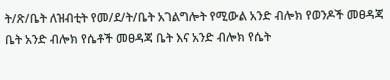ት/ጽ/ቤት ለዝብቲት የመ/ደ/ት/ቤት አገልግሎት የሚውል አንድ ብሎክ የወንዶች መፀዳጃ ቤት አንድ ብሎክ የሴቶች መፀዳጃ ቤት እና አንድ ብሎክ የሴት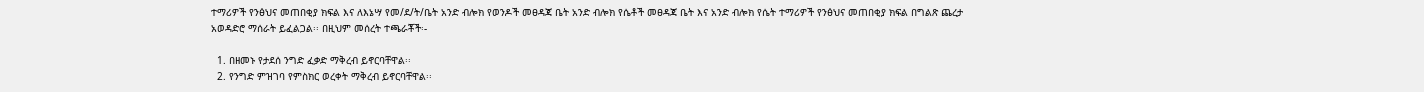ተማሪዎች የንፅህና መጠበቂያ ክፍል እና ለእኔሣ የመ/ደ/ት/ቤት አንድ ብሎክ የወንዶች መፀዳጃ ቤት አንድ ብሎክ የሴቶች መፀዳጃ ቤት እና አንድ ብሎክ የሴት ተማሪዎች የንፅህና መጠበቂያ ክፍል በግልጽ ጨረታ አወዳድሮ ማሰራት ይፈልጋል፡፡ በዚህም መሰረት ተጫራቾች፡-

  1. በዘመኑ የታደሰ ንግድ ፈቃድ ማቅረብ ይኖርባቸዋል፡፡
  2. የንግድ ምዝገባ የምስክር ወረቀት ማቅረብ ይኖርባቸዋል፡፡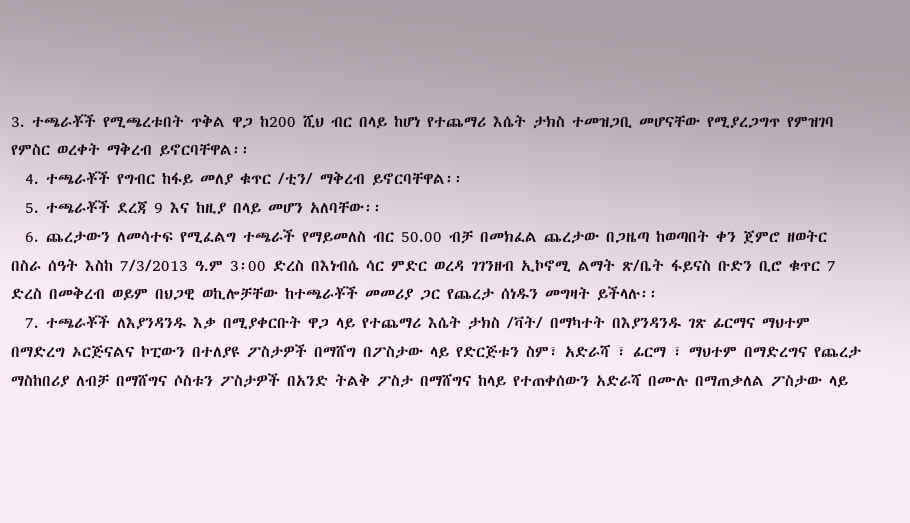3. ተጫራቾች የሚጫረቱበት ጥቅል ዋጋ ከ200 ሺህ ብር በላይ ከሆነ የተጨማሪ እሴት ታክስ ተመዝጋቢ መሆናቸው የሚያረጋግጥ የምዝገባ የምስር ወረቀት ማቅረብ ይኖርባቸዋል፡፡
  4. ተጫራቾች የግብር ከፋይ መለያ ቁጥር /ቲን/ ማቅረብ ይኖርባቸዋል፡፡
  5. ተጫራቾች ደረጃ 9 እና ከዚያ በላይ መሆን አለባቸው፡፡
  6. ጨረታውን ለመሳተፍ የሚፈልግ ተጫራች የማይመለስ ብር 50.00 ብቻ በመክፈል ጨረታው በጋዜጣ ከወጣበት ቀን ጀምሮ ዘወትር በስራ ሰዓት እስከ 7/3/2013 ዓ.ም 3፡00 ድረስ በእነብሴ ሳር ምድር ወረዳ ገገንዘብ ኢኮኖሚ ልማት ጽ/ቤት ፋይናስ ቡድን ቢሮ ቁጥር 7 ድረስ በመቅረብ ወይም በህጋዊ ወኪሎቻቸው ከተጫራቾች መመሪያ ጋር የጨረታ ሰነዱን መግዛት ይችላሉ፡፡
  7. ተጫራቾች ለእያንዳንዱ እቃ በሚያቀርቡት ዋጋ ላይ የተጨማሪ እሴት ታክስ /ቫት/ በማካተት በእያንዳንዱ ገጽ ፊርማና ማህተም በማድረግ ኦርጅናልና ኮፒውን በተለያዩ ፖስታዎች በማሸግ በፖስታው ላይ የድርጅቱን ስም፣ አድራሻ ፣ ፊርማ ፣ ማህተም በማድረግና የጨረታ ማስከበሪያ ለብቻ በማሸግና ሶስቱን ፖስታዎች በአንድ ትልቅ ፖስታ በማሸግና ከላይ የተጠቀሰውን አድራሻ በሙሉ በማጠቃለል ፖስታው ላይ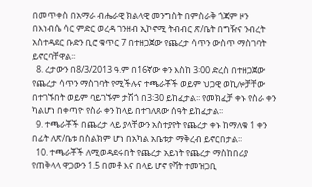በመጥቀስ በአማራ ብሔራዊ ክልላዊ መንግስት በምስራቅ ጎጃም ዞን በእነብሴ ሳር ምድር ወረዳ ገንዘብ ኢኮኖሚ ትብብር ጽ/ቤት በግዥና ንብረት አስተዳደር ቡድን ቢሮ ቁጥር 7 በተዘጋጀው የጨረታ ሳጥን ውስጥ ማስገባት ይኖርባቸዋል፡፡
  8. ረታውን በ8/3/2013 ዓ.ም በ16ኛው ቀን እስከ 3፡00 ድረስ በተዘጋጀው የጨረታ ሳጥን ማስገባት የሚችሉና ተጫራቾች ወይም ህጋዊ ወኪሎቻቸው በተገኙበት ወይም ባይገኙም ታሽጎ በ3፡30 ይከፈታል፡፡ የመክፈቻ ቀኑ የስራ ቀን ካልሆነ በቀጣዮ የስራ ቀን ከላይ በተገለጸው ሰዓት ይከፈታል፡፡
  9. ተጫራቾች በጨረታ ላይ ያላቸውን አስተያየት የጨረታ ቀኑ ከማለቁ 1 ቀን በፊት ለጽ/ቤቱ በስልክም ሆነ በአካል አቤቱታ ማቅረብ ይኖርበታል፡፡
  10. ተጫራቾች ለሚወዳደሩበት የጨረታ አይነት የጨረታ ማስከበሪያ የጠቅላላ ዋጋውን 1.5 በመቶ እና በላይ ሆኖ የቫት ተመዝጋቢ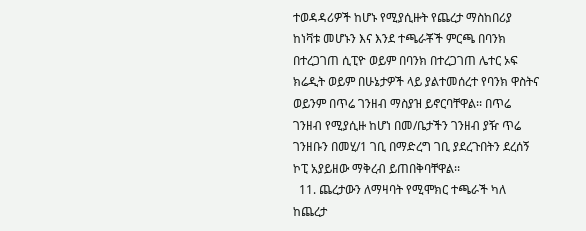ተወዳዳሪዎች ከሆኑ የሚያሲዙት የጨረታ ማስከበሪያ ከነቫቱ መሆኑን እና እንደ ተጫራቾች ምርጫ በባንክ በተረጋገጠ ሲፒዮ ወይም በባንክ በተረጋገጠ ሌተር ኦፍ ክሬዲት ወይም በሁኔታዎች ላይ ያልተመሰረተ የባንክ ዋስትና ወይንም በጥሬ ገንዘብ ማስያዝ ይኖርባቸዋል፡፡ በጥሬ ገንዘብ የሚያሲዙ ከሆነ በመ/ቤታችን ገንዘብ ያዥ ጥሬ ገንዘቡን በመሂ/1 ገቢ በማድረግ ገቢ ያደረጉበትን ደረሰኝ ኮፒ አያይዘው ማቅረብ ይጠበቅባቸዋል፡፡
  11. ጨረታውን ለማዛባት የሚሞክር ተጫራች ካለ ከጨረታ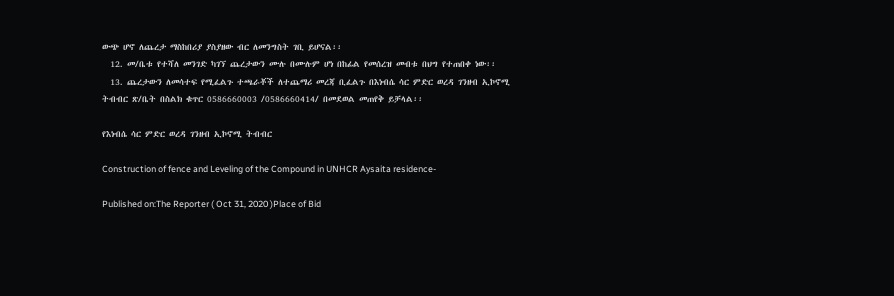ውጭ ሆኖ ለጨረታ ማስከበሪያ ያስያዘው ብር ለመንግስት ገቢ ይሆናል፡፡
  12. መ/ቤቱ የተሻለ መንገድ ካገኘ ጨረታውን ሙሉ በሙሉም ሆነ በከፊል የመሰረዝ መብቱ በህግ የተጠበቀ ነው፡፡
  13. ጨረታውን ለመሳተፍ የሚፈልጉ ተጫራቾች ለተጨማሪ መረጃ ቢፈልጉ በእነብሴ ሳር ምድር ወረዳ ገንዘብ ኢኮኖሚ ትብብር ጽ/ቤት በስልክ ቁጥር 0586660003 /0586660414/ በመደወል መጠየቅ ይቻላል፡፡

የእነብሴ ሳር ምድር ወረዳ ገንዘብ ኢኮኖሚ ትብብር

Construction of fence and Leveling of the Compound in UNHCR Aysaita residence-

Published on:The Reporter ( Oct 31, 2020 )Place of Bid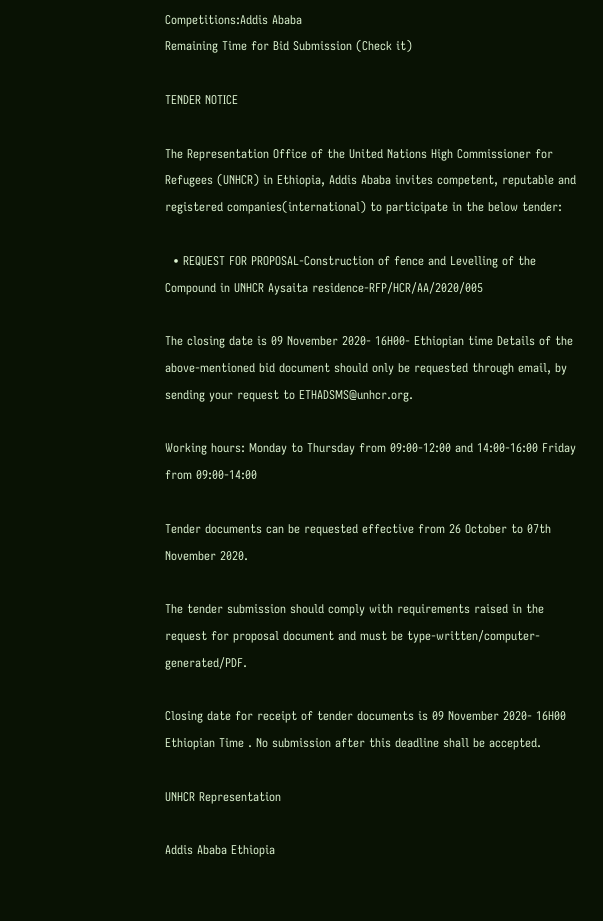Competitions:Addis Ababa
Remaining Time for Bid Submission (Check it)

TENDER NOTICE

The Representation Office of the United Nations High Commissioner for Refugees (UNHCR) in Ethiopia, Addis Ababa invites competent, reputable and registered companies(international) to participate in the below tender:

  • REQUEST FOR PROPOSAL-Construction of fence and Levelling of the Compound in UNHCR Aysaita residence-RFP/HCR/AA/2020/005

The closing date is 09 November 2020- 16H00- Ethiopian time Details of the above-mentioned bid document should only be requested through email, by sending your request to ETHADSMS@unhcr.org.

Working hours: Monday to Thursday from 09:00-12:00 and 14:00-16:00 Friday from 09:00-14:00

Tender documents can be requested effective from 26 October to 07th November 2020.

The tender submission should comply with requirements raised in the request for proposal document and must be type-written/computer-generated/PDF.

Closing date for receipt of tender documents is 09 November 2020- 16H00 Ethiopian Time . No submission after this deadline shall be accepted.

UNHCR Representation

Addis Ababa Ethiopia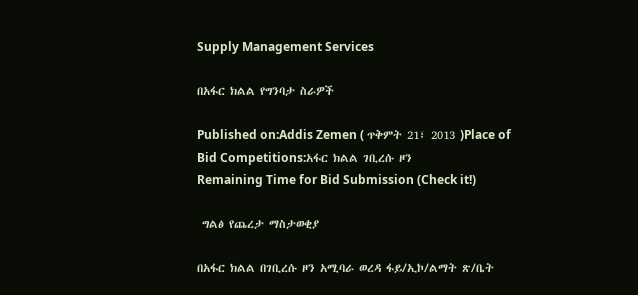Supply Management Services

በአፋር ክልል የግንባታ ስራዎች

Published on:Addis Zemen ( ጥቅምት 21፣ 2013 )Place of Bid Competitions:አፋር ክልል ገቢረሱ ዞን
Remaining Time for Bid Submission (Check it!)

 ግልፅ የጨረታ ማስታወቂያ

በአፋር ክልል በገቢረሱ ዞን አሚባራ ወረዳ ፋይ/ኢኮ/ልማት ጽ/ቤት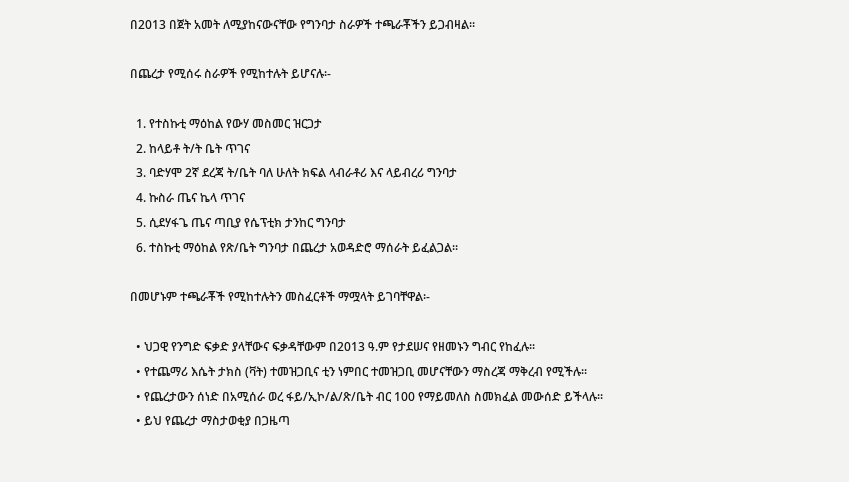በ2013 በጀት አመት ለሚያከናውናቸው የግንባታ ስራዎች ተጫራቾችን ይጋብዛል፡፡

በጨረታ የሚሰሩ ስራዎች የሚከተሉት ይሆናሉ፡-

  1. የተስኩቲ ማዕከል የውሃ መስመር ዝርጋታ
  2. ከላይቶ ት/ት ቤት ጥገና
  3. ባድሃሞ 2ኛ ደረጃ ት/ቤት ባለ ሁለት ክፍል ላብራቶሪ እና ላይብረሪ ግንባታ
  4. ኩስራ ጤና ኬላ ጥገና
  5. ሲደሃፋጌ ጤና ጣቢያ የሴፕቲክ ታንከር ግንባታ
  6. ተስኩቲ ማዕከል የጽ/ቤት ግንባታ በጨረታ አወዳድሮ ማሰራት ይፈልጋል፡፡

በመሆኑም ተጫራቾች የሚከተሉትን መስፈርቶች ማሟላት ይገባቸዋል፡-

  • ህጋዊ የንግድ ፍቃድ ያላቸውና ፍቃዳቸውም በ2013 ዓ.ም የታደሠና የዘመኑን ግብር የከፈሉ፡፡
  • የተጨማሪ እሴት ታክስ (ቫት) ተመዝጋቢና ቲን ነምበር ተመዝጋቢ መሆናቸውን ማስረጃ ማቅረብ የሚችሉ፡፡
  • የጨረታውን ሰነድ በአሚሰራ ወረ ፋይ/ኢኮ/ል/ጽ/ቤት ብር 100 የማይመለስ ስመክፈል መውሰድ ይችላሉ፡፡
  • ይህ የጨረታ ማስታወቂያ በጋዜጣ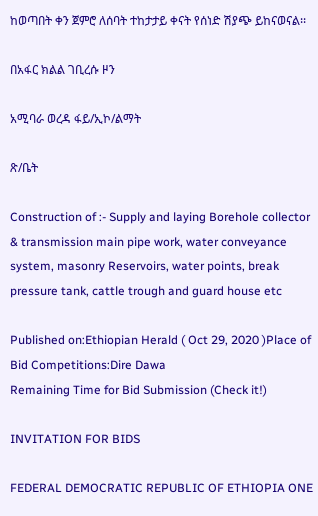ከወጣበት ቀን ጀምሮ ለሰባት ተከታታይ ቀናት የሰነድ ሽያጭ ይከናወናል፡፡

በአፋር ክልል ገቢረሱ ዞን

አሚባራ ወረዳ ፋይ/ኢኮ/ልማት

ጽ/ቤት

Construction of :- Supply and laying Borehole collector & transmission main pipe work, water conveyance system, masonry Reservoirs, water points, break pressure tank, cattle trough and guard house etc

Published on:Ethiopian Herald ( Oct 29, 2020 )Place of Bid Competitions:Dire Dawa
Remaining Time for Bid Submission (Check it!)

INVITATION FOR BIDS

FEDERAL DEMOCRATIC REPUBLIC OF ETHIOPIA ONE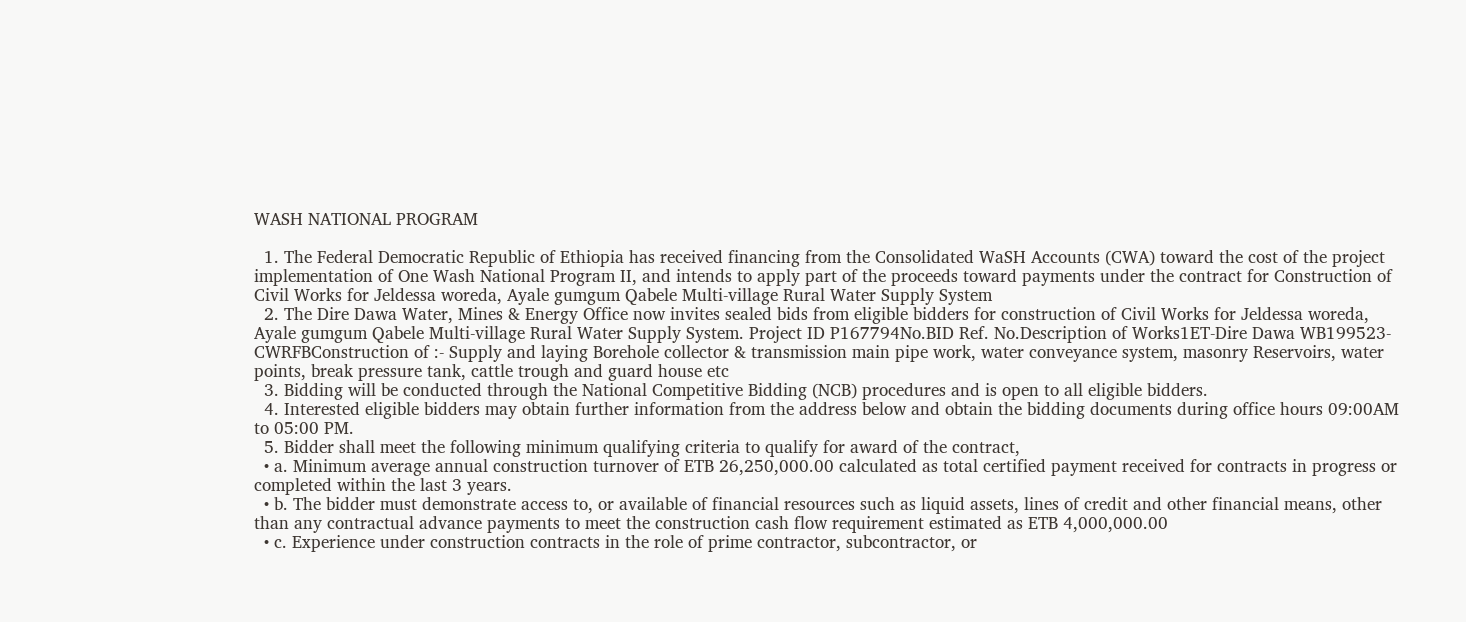WASH NATIONAL PROGRAM

  1. The Federal Democratic Republic of Ethiopia has received financing from the Consolidated WaSH Accounts (CWA) toward the cost of the project implementation of One Wash National Program II, and intends to apply part of the proceeds toward payments under the contract for Construction of Civil Works for Jeldessa woreda, Ayale gumgum Qabele Multi-village Rural Water Supply System
  2. The Dire Dawa Water, Mines & Energy Office now invites sealed bids from eligible bidders for construction of Civil Works for Jeldessa woreda, Ayale gumgum Qabele Multi-village Rural Water Supply System. Project ID P167794No.BID Ref. No.Description of Works1ET-Dire Dawa WB199523-CWRFBConstruction of :- Supply and laying Borehole collector & transmission main pipe work, water conveyance system, masonry Reservoirs, water points, break pressure tank, cattle trough and guard house etc
  3. Bidding will be conducted through the National Competitive Bidding (NCB) procedures and is open to all eligible bidders.
  4. Interested eligible bidders may obtain further information from the address below and obtain the bidding documents during office hours 09:00AM to 05:00 PM.
  5. Bidder shall meet the following minimum qualifying criteria to qualify for award of the contract,
  • a. Minimum average annual construction turnover of ETB 26,250,000.00 calculated as total certified payment received for contracts in progress or completed within the last 3 years.
  • b. The bidder must demonstrate access to, or available of financial resources such as liquid assets, lines of credit and other financial means, other than any contractual advance payments to meet the construction cash flow requirement estimated as ETB 4,000,000.00
  • c. Experience under construction contracts in the role of prime contractor, subcontractor, or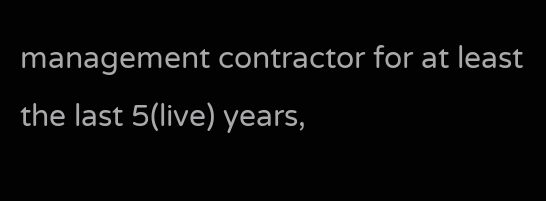management contractor for at least the last 5(live) years,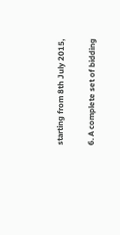starting from 8th July 2015,

6. A complete set of bidding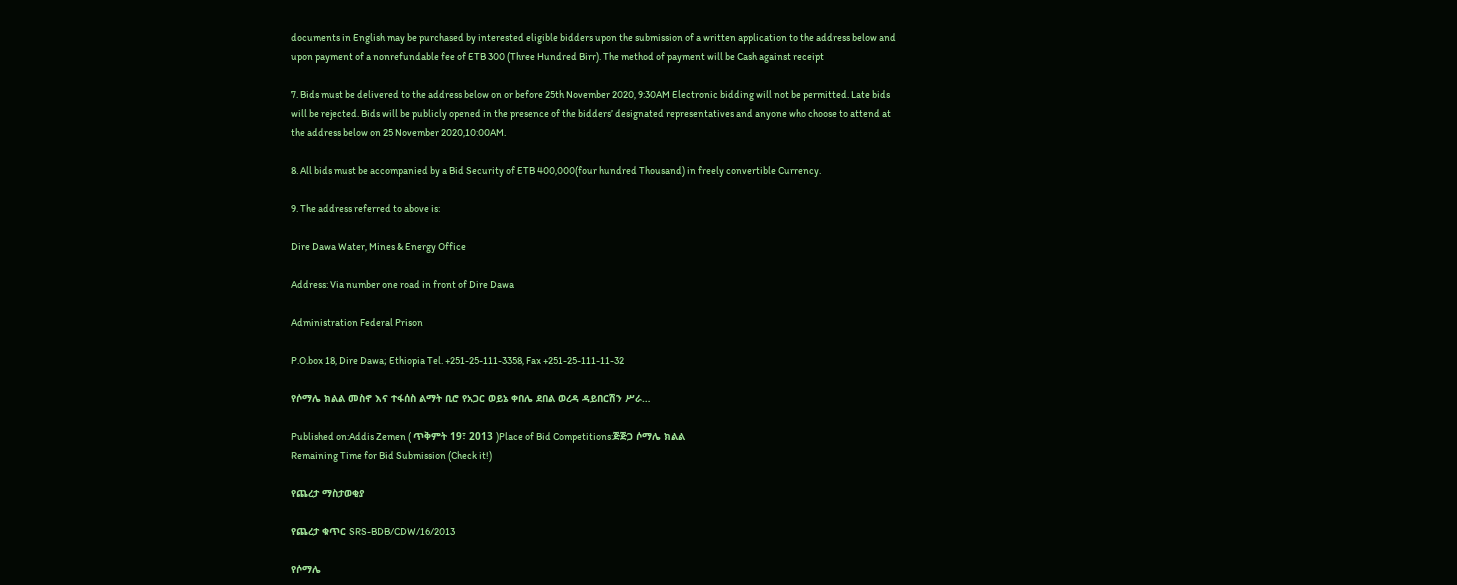documents in English may be purchased by interested eligible bidders upon the submission of a written application to the address below and upon payment of a nonrefundable fee of ETB 300 (Three Hundred Birr). The method of payment will be Cash against receipt

7. Bids must be delivered to the address below on or before 25th November 2020, 9:30AM Electronic bidding will not be permitted. Late bids will be rejected. Bids will be publicly opened in the presence of the bidders’ designated representatives and anyone who choose to attend at the address below on 25 November 2020,10:00AM.

8. All bids must be accompanied by a Bid Security of ETB 400,000(four hundred Thousand) in freely convertible Currency.

9. The address referred to above is:

Dire Dawa Water, Mines & Energy Office

Address: Via number one road in front of Dire Dawa

Administration Federal Prison

P.O.box 18, Dire Dawa; Ethiopia Tel. +251-25-111-3358, Fax +251-25-111-11-32

የሶማሌ ክልል መስኖ እና ተፋሰስ ልማት ቢሮ የአጋር ወይኔ ቀበሌ ደበል ወረዳ ዳይበርሽን ሥራ…

Published on:Addis Zemen ( ጥቅምት 19፣ 2013 )Place of Bid Competitions:ጅጅጋ ሶማሌ ክልል
Remaining Time for Bid Submission (Check it!)

የጨረታ ማስታወቂያ

የጨረታ ቁጥር SRS-BDB/CDW/16/2013

የሶማሌ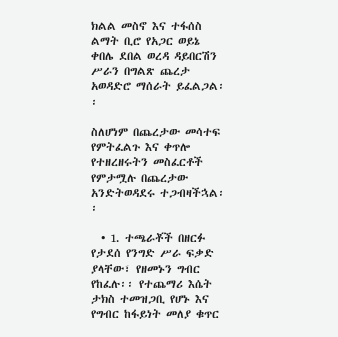ክልል መስኖ እና ተፋሰስ ልማት ቢሮ የአጋር ወይኔ ቀበሌ ደበል ወረዳ ዳይበርሽን ሥራን በግልጽ ጨረታ አወዳድሮ ማሰራት ይፈልጋል፡፡

ስለሆነም በጨረታው መሳተፍ የምትፈልጉ እና ቀጥሎ  የተዘረዘሩትን መስፈርቶች የምታሟሉ በጨረታው አንድትወዳደሩ ተጋብዛችኋል፡፡

  • 1. ተጫራቾች በዘርፉ የታደሰ የንግድ ሥራ ፍቃድ ያላቸው፣ የዘመኑን ግብር የከፈሉ፡፡ የተጨማሪ እሴት ታክስ ተመዝጋቢ የሆኑ እና የግብር ከፋይነት መለያ ቁጥር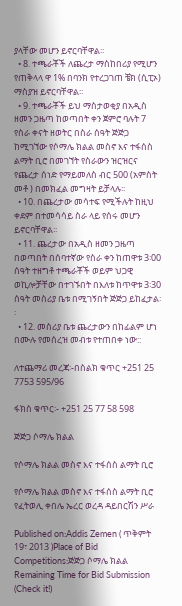ያላቸው መሆን ይኖርባቸዋል፡፡
  • 8. ተጫራቾች ለጨረታ ማስከበሪያ የሚሆን የጠቅላላ ዋ 1% በባንክ የተረጋገጠ ቼክ (ሲፒኦ) ማስያዝ ይኖርባቸዋል፡፡
  • 9. ተጫራቾች ይህ ማስታወቂያ በአዲስ ዘመን ጋዜጣ ከወጣበት ቀን ጀምሮ ባሉት 7 የስራ ቀናት ዘወትር በስራ ሰዓት ጅጅጋ ከሚገኘው የሶማሌ ክልል መስኖ እና ተፋሰስ ልማት ቢሮ በመገኘት የስራውን ዝርዝርና የጨረታ ሰነድ የማይመለስ ብር 500 (አምስት መቶ ) በመክፈል መግዛት ይቻላሉ፡፡
  • 10. በጨረታው መሳተፍ የሚችሉት ከዚህ ቀደም በተመሳሳይ ስራ ላይ የሰሩ መሆን ይኖርባቸዋል፡፡
  • 11. ጨረታው በአዲስ ዘመን ጋዜጣ በወጣበት በሰባተኛው የስራ ቀን ከጠዋቱ 3፡00 ሰዓት ተዘግቶ ተጫራቾች ወይም ህጋዊ ወኪሎቻቸው በተገኙበት በእለቱ ከጥዋቱ 3፡30 ሰዓት መስሪያ ቤቱ በሚገኝበት ጅጅጋ ይከፈታል፡፡
  • 12. መስሪያ ቤቱ ጨረታውን በከፊልም ሆነ በሙሉ የመሰረዝ መብቱ የተጠበቀ ነው::

ለተጨማሪ መረጃ፡-በስልክ ቁጥር +251 25 7753 595/96

ፋክስ ቁጥር፡- +251 25 77 58 598

ጅጅጋ ሶማሌ ክልል

የሶማሌ ክልል መስኖ እና ተፋሰስ ልማት ቢሮ

የሶማሌ ክልል መስኖ እና ተፋሰስ ልማት ቢሮ የፈትወሊ ቀበሌ ኤረር ወረዳ ዳይበርሽን ሥራ

Published on:Addis Zemen ( ጥቅምት 19፣ 2013 )Place of Bid Competitions:ጅጅጋ ሶማሌ ክልል
Remaining Time for Bid Submission (Check it!)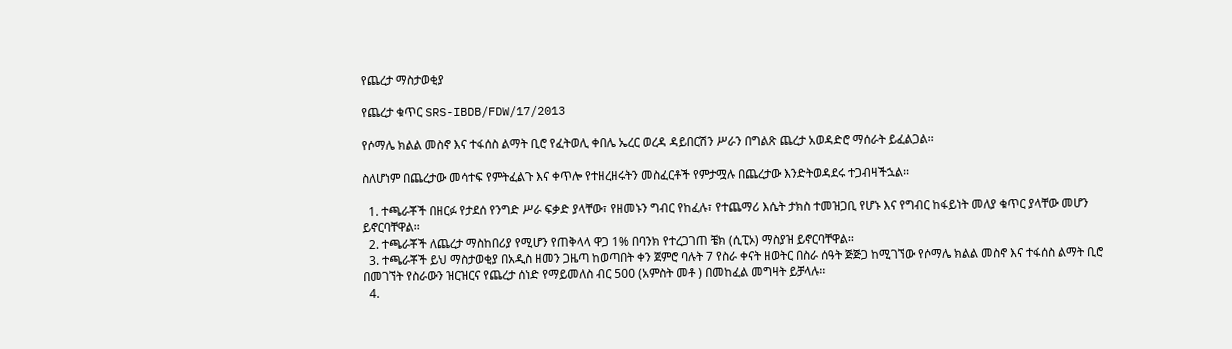የጨረታ ማስታወቂያ

የጨረታ ቁጥር SRS-IBDB/FDW/17/2013

የሶማሌ ክልል መስኖ እና ተፋሰስ ልማት ቢሮ የፈትወሊ ቀበሌ ኤረር ወረዳ ዳይበርሽን ሥራን በግልጽ ጨረታ አወዳድሮ ማሰራት ይፈልጋል፡፡

ስለሆነም በጨረታው መሳተፍ የምትፈልጉ እና ቀጥሎ የተዘረዘሩትን መስፈርቶች የምታሟሉ በጨረታው እንድትወዳደሩ ተጋብዛችኋል፡፡

  1. ተጫራቾች በዘርፉ የታደሰ የንግድ ሥራ ፍቃድ ያላቸው፣ የዘመኑን ግብር የከፈሉ፣ የተጨማሪ እሴት ታክስ ተመዝጋቢ የሆኑ እና የግብር ከፋይነት መለያ ቁጥር ያላቸው መሆን ይኖርባቸዋል፡፡
  2. ተጫራቾች ለጨረታ ማስከበሪያ የሚሆን የጠቅላላ ዋጋ 1% በባንክ የተረጋገጠ ቼክ (ሲፒኦ) ማስያዝ ይኖርባቸዋል፡፡
  3. ተጫራቾች ይህ ማስታወቂያ በአዲስ ዘመን ጋዜጣ ከወጣበት ቀን ጀምሮ ባሉት 7 የስራ ቀናት ዘወትር በስራ ሰዓት ጅጅጋ ከሚገኘው የሶማሌ ክልል መስኖ እና ተፋሰስ ልማት ቢሮ በመገኘት የስራውን ዝርዝርና የጨረታ ሰነድ የማይመለስ ብር 500 (አምስት መቶ ) በመከፈል መግዛት ይቻላሉ፡፡
  4.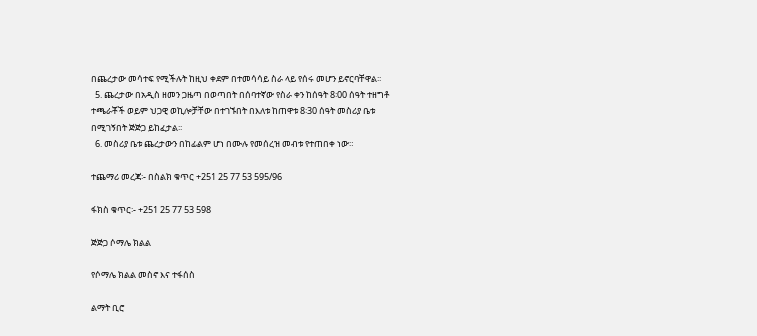በጨረታው መሳተፍ የሚችሉት ከዚህ ቀደም በተመሳሳይ ስራ ላይ የሰሩ መሆን ይኖርባቸዋል፡፡
  5. ጨረታው በአዲስ ዘመን ጋዜጣ በወጣበት በሰባተኛው የስራ ቀን ከሰዓት 8፡00 ሰዓት ተዘግቶ ተጫራቾች ወይም ህጋዊ ወኪሎቻቸው በተገኙበት በእለቱ ከጠዋቱ 8፡30 ሰዓት መስሪያ ቤቱ በሚገኝበት ጅጅጋ ይከፈታል፡፡
  6. መስሪያ ቤቱ ጨረታውን በከፊልም ሆነ በሙሉ የመሰረዝ መብቱ የተጠበቀ ነው።

ተጨማሪ መረጃ፡- በስልክ ቁጥር +251 25 77 53 595/96

ፋክስ ቁጥር፡- +251 25 77 53 598

ጅጅጋ ሶማሌ ክልል

የሶማሌ ክልል መስኖ እና ተፋሰስ

ልማት ቢሮ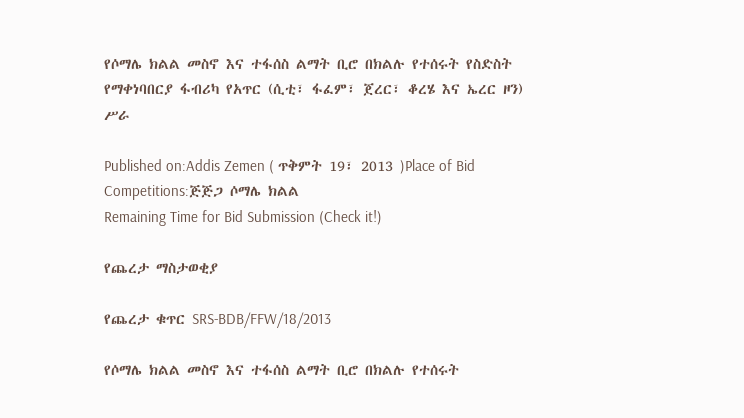የሶማሌ ክልል መስኖ እና ተፋሰስ ልማት ቢሮ በክልሉ የተሰሩት የስድስት የማቀነባበርያ ፋብሪካ የአጥር (ሲቲ፣ ፋፈም፣ ጀረር፣ ቆረሄ እና ኤረር ዞን) ሥራ

Published on:Addis Zemen ( ጥቅምት 19፣ 2013 )Place of Bid Competitions:ጅጅጋ ሶማሌ ክልል
Remaining Time for Bid Submission (Check it!)

የጨረታ ማስታወቂያ

የጨረታ ቁጥር SRS-BDB/FFW/18/2013

የሶማሌ ክልል መስኖ እና ተፋሰስ ልማት ቢሮ በክልሉ የተሰሩት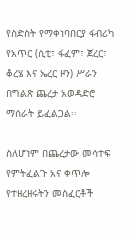የስድስት የማቀነባበርያ ፋብሪካ የአጥር (ሲቲ፣ ፋፈም፣ ጀረር፣ ቆረሄ እና ኤረር ዞን) ሥራን በግልጽ ጨረታ አወዳድሮ ማሰራት ይፈልጋል፡፡

ስለሆነም በጨረታው መሳተፍ የምትፈልጉ አና ቀጥሎ የተዘረዘሩትን መስፈርቶች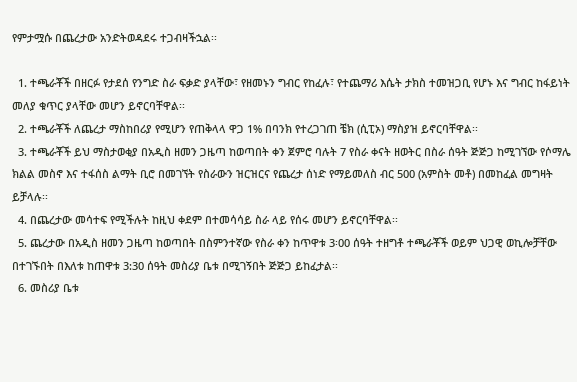የምታሟሱ በጨረታው አንድትወዳደሩ ተጋብዛችኋል፡፡

  1. ተጫራቾች በዘርፉ የታደሰ የንግድ ስራ ፍቃድ ያላቸው፣ የዘመኑን ግብር የከፈሉ፣ የተጨማሪ እሴት ታክስ ተመዝጋቢ የሆኑ እና ግብር ከፋይነት መለያ ቁጥር ያላቸው መሆን ይኖርባቸዋል፡፡
  2. ተጫራቾች ለጨረታ ማስከበሪያ የሚሆን የጠቅላላ ዋጋ 1% በባንክ የተረጋገጠ ቼክ (ሲፒኦ) ማስያዝ ይኖርባቸዋል፡፡
  3. ተጫራቾች ይህ ማስታወቂያ በአዲስ ዘመን ጋዜጣ ከወጣበት ቀን ጀምሮ ባሉት 7 የስራ ቀናት ዘወትር በስራ ሰዓት ጅጅጋ ከሚገኘው የሶማሌ ክልል መስኖ እና ተፋሰስ ልማት ቢሮ በመገኘት የስራውን ዝርዝርና የጨረታ ሰነድ የማይመለስ ብር 500 (አምስት መቶ) በመከፈል መግዛት ይቻላሉ፡፡
  4. በጨረታው መሳተፍ የሚችሉት ከዚህ ቀደም በተመሳሳይ ስራ ላይ የሰሩ መሆን ይኖርባቸዋል፡፡
  5. ጨረታው በአዲስ ዘመን ጋዜጣ ከወጣበት በስምንተኛው የስራ ቀን ከጥዋቱ 3፡00 ሰዓት ተዘግቶ ተጫራቾች ወይም ህጋዊ ወኪሎቻቸው በተገኙበት በእለቱ ከጠዋቱ 3:30 ሰዓት መስሪያ ቤቱ በሚገኝበት ጅጅጋ ይከፈታል፡፡
  6. መስሪያ ቤቱ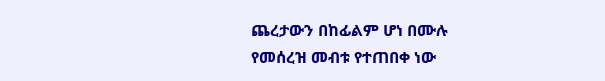ጨረታውን በከፊልም ሆነ በሙሉ የመሰረዝ መብቱ የተጠበቀ ነው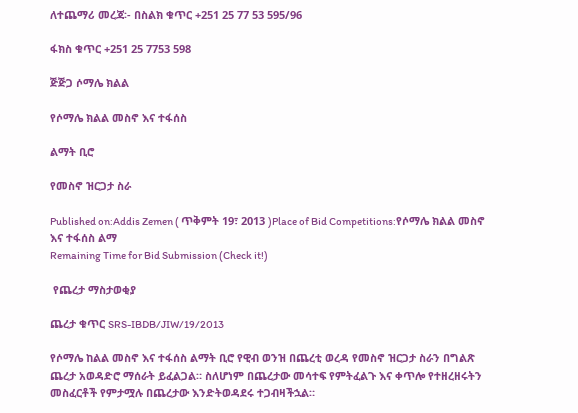ለተጨማሪ መረጃ፡- በስልክ ቁጥር +251 25 77 53 595/96

ፋክስ ቁጥር +251 25 7753 598

ጅጅጋ ሶማሌ ክልል

የሶማሌ ክልል መስኖ እና ተፋሰስ

ልማት ቢሮ

የመስኖ ዝርጋታ ስራ

Published on:Addis Zemen ( ጥቅምት 19፣ 2013 )Place of Bid Competitions:የሶማሌ ክልል መስኖ እና ተፋሰስ ልማ
Remaining Time for Bid Submission (Check it!)

 የጨረታ ማስታወቂያ

ጨረታ ቁጥር SRS-IBDB/JIW/19/2013

የሶማሌ ከልል መስኖ እና ተፋሰስ ልማት ቢሮ የዊብ ወንዝ በጨረቲ ወረዳ የመስኖ ዝርጋታ ስራን በግልጽ ጨረታ አወዳድሮ ማሰራት ይፈልጋል። ስለሆነም በጨረታው መሳተፍ የምትፈልጉ እና ቀጥሎ የተዘረዘሩትን መስፈርቶች የምታሟሉ በጨረታው እንድትወዳደሩ ተጋብዛችኋል።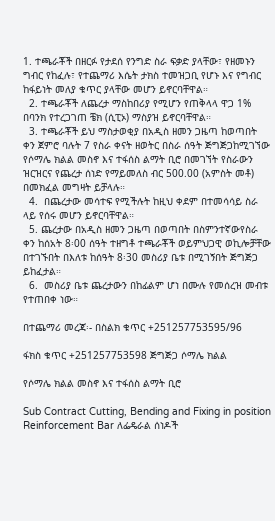1. ተጫራቾች በዘርፉ የታደሰ የንግድ ስራ ፍቃድ ያላቸው፣ የዘመኑን ግብር የከፈሉ፣ የተጨማሪ እሴት ታክስ ተመዝጋቢ የሆኑ እና የግብር ከፋይነት መለያ ቁጥር ያላቸው መሆን ይኖርባቸዋል።
  2. ተጫራቾች ለጨረታ ማስከበሪያ የሚሆን የጠቅላላ ዋጋ 1% በባንክ የተረጋገጠ ቼክ (ሲፒኦ) ማስያዝ ይኖርባቸዋል።
  3. ተጫራቾች ይህ ማስታወቂያ በአዲስ ዘመን ጋዜጣ ከወጣበት ቀን ጀምሮ ባሉት 7 የስራ ቀናት ዘወትር በስራ ሰዓት ጅግጅጋከሚገኘው የሶማሌ ክልል መስኖ እና ተፋሰስ ልማት ቢሮ በመገኘት የስራውን ዝርዝርና የጨረታ ሰነድ የማይመለስ ብር 500.00 (አምስት መቶ) በመክፈል መግዛት ይቻላሉ።
  4.  በጨረታው መሳተፍ የሚችሉት ከዚህ ቀደም በተመሳሳይ ስራ ላይ የሰሩ መሆን ይኖርባቸዋል።
  5. ጨረታው በአዲስ ዘመን ጋዜጣ በወጣበት በስምንተኛውየስራ ቀን ከሰአት 8፡00 ሰዓት ተዘግቶ ተጫራቾች ወይምህጋዊ ወኪሎቻቸው በተገኙበት በእለቱ ከሰዓት 8፡30 መስሪያ ቤቱ በሚገኝበት ጅግጅጋ ይከፈታል።
  6.  መስሪያ ቤቱ ጨረታውን በከፊልም ሆነ በሙሉ የመሰረዝ መብቱ የተጠበቀ ነው።

በተጨማሪ መረጃ፡- በስልክ ቁጥር +251257753595/96

ፋክስ ቁጥር +251257753598 ጅግጅጋ ሶማሌ ክልል

የሶማሌ ክልል መስኖ እና ተፋሰስ ልማት ቢሮ

Sub Contract Cutting, Bending and Fixing in position Reinforcement Bar ለፌዴራል ሰነዶች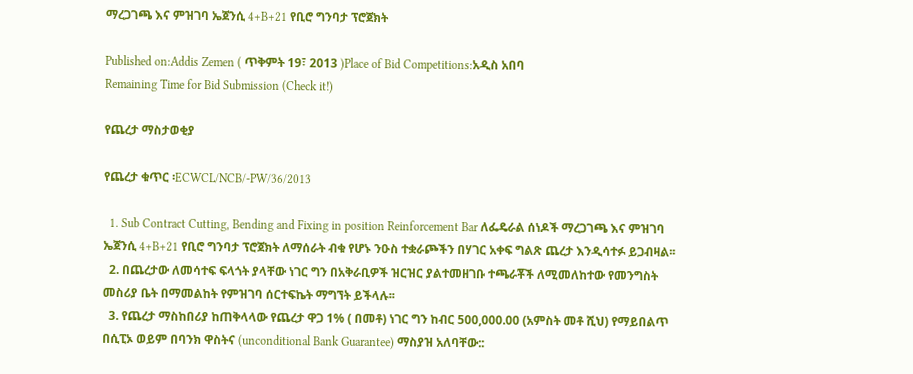ማረጋገጫ እና ምዝገባ ኤጀንሲ 4+B+21 የቢሮ ግንባታ ፕሮጀክት

Published on:Addis Zemen ( ጥቅምት 19፣ 2013 )Place of Bid Competitions:አዲስ አበባ
Remaining Time for Bid Submission (Check it!)

የጨረታ ማስታወቂያ

የጨረታ ቁጥር ፡ECWCL/NCB/-PW/36/2013

  1. Sub Contract Cutting, Bending and Fixing in position Reinforcement Bar ለፌዴራል ሰነዶች ማረጋገጫ እና ምዝገባ ኤጀንሲ 4+B+21 የቢሮ ግንባታ ፕሮጀክት ለማሰራት ብቁ የሆኑ ንዑስ ተቋራጮችን በሃገር አቀፍ ግልጽ ጨረታ እንዲሳተፉ ይጋብዛል፡፡
  2. በጨረታው ለመሳተፍ ፍላጎት ያላቸው ነገር ግን በአቅራቢዎች ዝርዝር ያልተመዘገቡ ተጫራቾች ለሚመለከተው የመንግስት መስሪያ ቤት በማመልከት የምዝገባ ሰርተፍኬት ማግኘት ይችላሉ፡፡
  3. የጨረታ ማስከበሪያ ከጠቅላላው የጨረታ ዋጋ 1% ( በመቶ) ነገር ግን ከብር 500,000.00 (አምስት መቶ ሺህ) የማይበልጥ በሲፒኦ ወይም በባንክ ዋስትና (unconditional Bank Guarantee) ማስያዝ አለባቸው::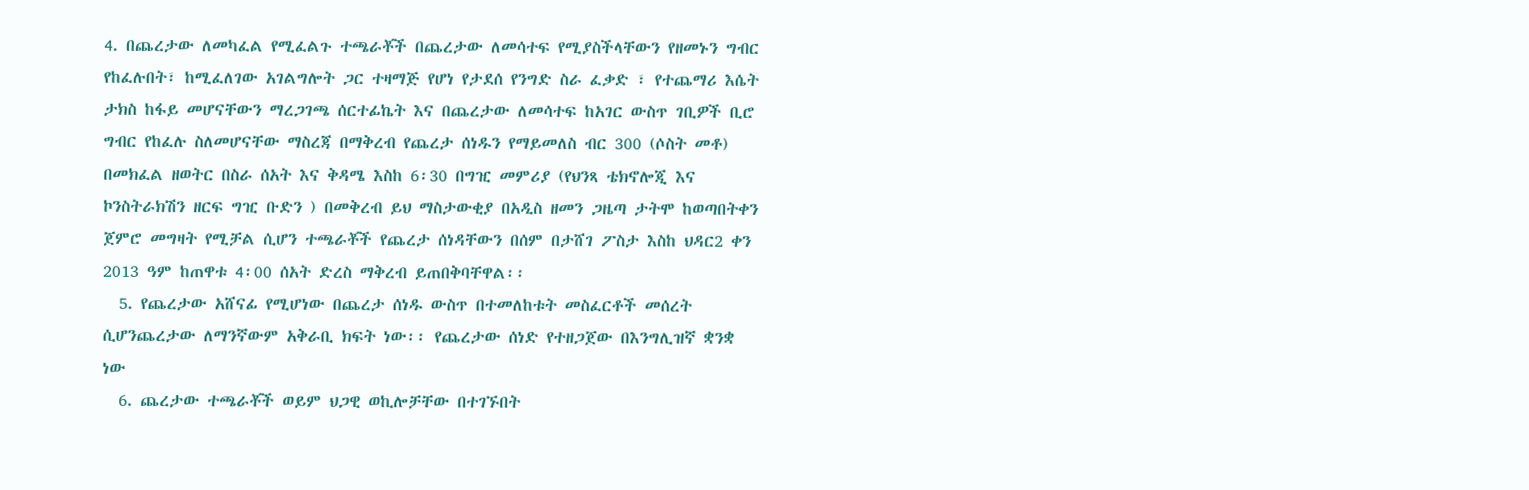4. በጨረታው ለመካፈል የሚፈልጉ ተጫራቾች በጨረታው ለመሳተፍ የሚያስችላቸውን የዘመኑን ግብር የከፈሉበት፣ ከሚፈለገው አገልግሎት ጋር ተዛማጅ የሆነ የታደሰ የንግድ ስራ ፈቃድ ፣ የተጨማሪ እሴት ታክስ ከፋይ መሆናቸውን ማረጋገጫ ሰርተፊኬት እና በጨረታው ለመሳተፍ ከአገር ውስጥ ገቢዎች ቢሮ ግብር የከፈሉ ስለመሆናቸው ማስረጃ በማቅረብ የጨረታ ሰነዱን የማይመለስ ብር 300 (ሶስት መቶ) በመክፈል ዘወትር በስራ ሰአት እና ቅዳሜ እስከ 6፡30 በግዢ መምሪያ (የህንጻ ቴክኖሎጂ እና ኮንስትራክሽን ዘርፍ ግዢ ቡድን ) በመቅረብ ይህ ማስታውቂያ በአዲስ ዘመን ጋዜጣ ታትሞ ከወጣበትቀን ጀምሮ መግዛት የሚቻል ሲሆን ተጫራቾች የጨረታ ሰነዳቸውን በሰም በታሸገ ፖስታ እስከ ህዳር2 ቀን 2013 ዓም ከጠዋቱ 4፡00 ሰአት ድረስ ማቅረብ ይጠበቅባቸዋል፡፡
  5. የጨረታው አሸናፊ የሚሆነው በጨረታ ሰነዱ ውስጥ በተመለከቱት መስፈርቶች መሰረት ሲሆንጨረታው ለማንኛውም አቅራቢ ክፍት ነው፡፡ የጨረታው ሰነድ የተዘጋጀው በእንግሊዝኛ ቋንቋ ነው
  6. ጨረታው ተጫራቾች ወይም ህጋዊ ወኪሎቻቸው በተገኙበት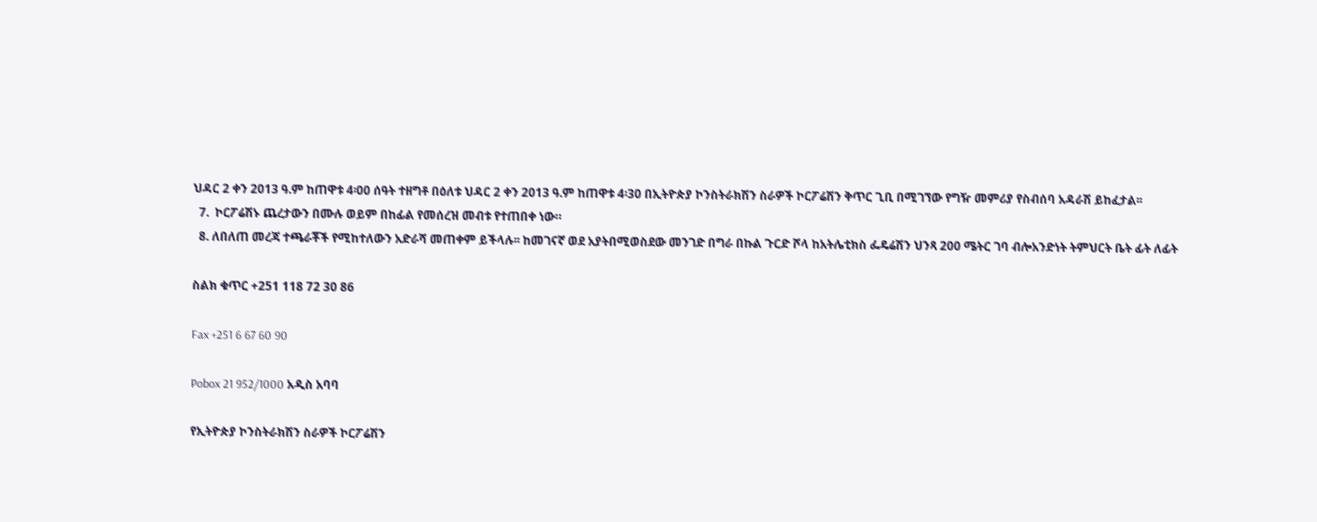ህዳር 2 ቀን 2013 ዓ.ም ከጠዋቱ 4፡00 ሰዓት ተዘግቶ በዕለቱ ህዳር 2 ቀን 2013 ዓ.ም ከጠዋቱ 4፡30 በኢትዮጵያ ኮንስትራክሽን ስራዎች ኮርፖሬሽን ቅጥር ጊቢ በሚገኘው የግዥ መምሪያ የስብሰባ አዳራሽ ይከፈታል፡፡
  7.  ኮርፖሬሽኑ ጨረታውን በሙሉ ወይም በከፊል የመሰረዝ መብቱ የተጠበቀ ነው።
  8. ለበለጠ መረጃ ተጫራቾች የሚከተለውን አድራሻ መጠቀም ይችላሉ፡፡ ከመገናኛ ወደ አያትበሚወስደው መንገድ በግራ በኩል ጉርድ ሾላ ከአትሌቲክስ ፌዴሬሽን ህንጻ 200 ሜትር ገባ ብሎአንድነት ትምህርት ቤት ፊት ለፊት

ስልክ ቁጥር +251 118 72 30 86

Fax +251 6 67 60 90

Pobox 21 952/1000 አዲስ አባባ

የኢትዮጵያ ኮንስትራክሽን ስራዎች ኮርፖሬሽን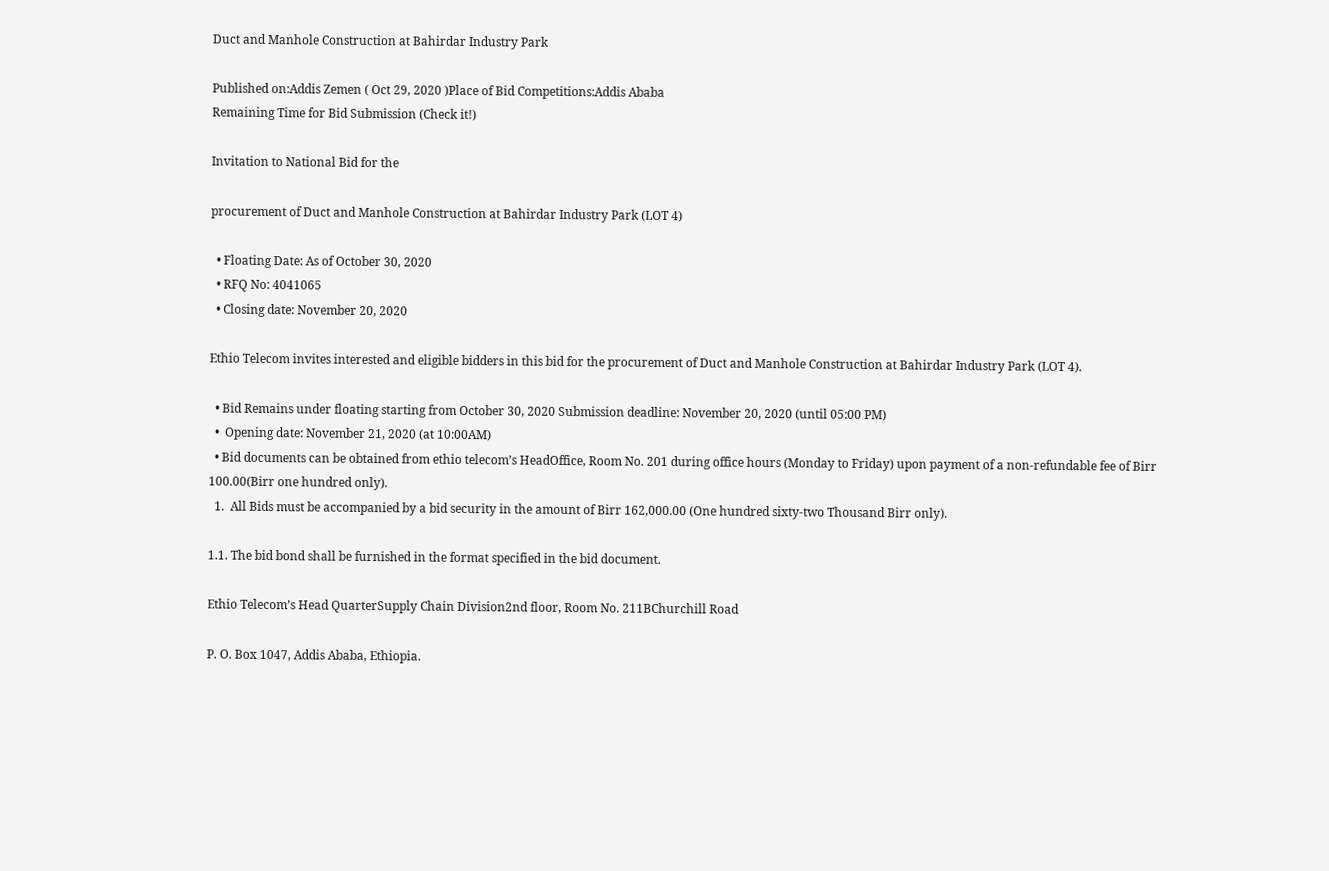Duct and Manhole Construction at Bahirdar Industry Park

Published on:Addis Zemen ( Oct 29, 2020 )Place of Bid Competitions:Addis Ababa
Remaining Time for Bid Submission (Check it!)

Invitation to National Bid for the

procurement of Duct and Manhole Construction at Bahirdar Industry Park (LOT 4)

  • Floating Date: As of October 30, 2020
  • RFQ No: 4041065
  • Closing date: November 20, 2020

Ethio Telecom invites interested and eligible bidders in this bid for the procurement of Duct and Manhole Construction at Bahirdar Industry Park (LOT 4).

  • Bid Remains under floating starting from October 30, 2020 Submission deadline: November 20, 2020 (until 05:00 PM)
  •  Opening date: November 21, 2020 (at 10:00AM)
  • Bid documents can be obtained from ethio telecom’s HeadOffice, Room No. 201 during office hours (Monday to Friday) upon payment of a non-refundable fee of Birr 100.00(Birr one hundred only).
  1.  All Bids must be accompanied by a bid security in the amount of Birr 162,000.00 (One hundred sixty-two Thousand Birr only).

1.1. The bid bond shall be furnished in the format specified in the bid document.

Ethio Telecom’s Head QuarterSupply Chain Division2nd floor, Room No. 211BChurchill Road

P. O. Box 1047, Addis Ababa, Ethiopia.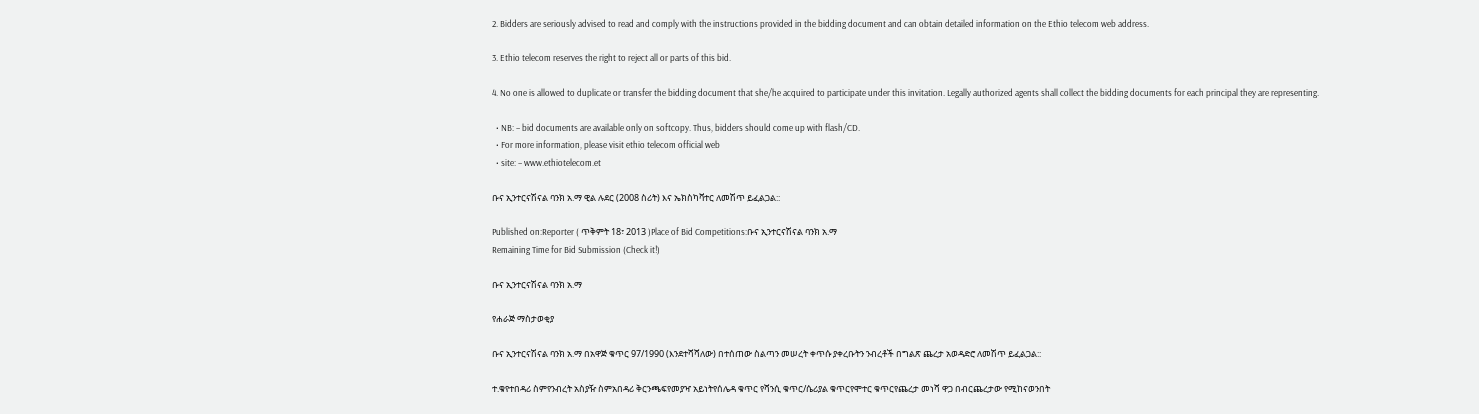2. Bidders are seriously advised to read and comply with the instructions provided in the bidding document and can obtain detailed information on the Ethio telecom web address.

3. Ethio telecom reserves the right to reject all or parts of this bid.

4. No one is allowed to duplicate or transfer the bidding document that she/he acquired to participate under this invitation. Legally authorized agents shall collect the bidding documents for each principal they are representing.

  • NB: – bid documents are available only on softcopy. Thus, bidders should come up with flash/CD.
  • For more information, please visit ethio telecom official web
  • site: – www.ethiotelecom.et

ቡና ኢንተርናሽናል ባንክ አ.ማ ዊል ሉደር (2008 ስሪት) እና ኤክስካቫተር ለመሽጥ ይፈልጋል::

Published on:Reporter ( ጥቅምት 18፣ 2013 )Place of Bid Competitions:ቡና ኢንተርናሽናል ባንክ አ.ማ
Remaining Time for Bid Submission (Check it!)

ቡና ኢንተርናሽናል ባንክ አ.ማ

የሐራጅ ማስታወቂያ

ቡና ኢንተርናሽናል ባንክ አ.ማ በአዋጅ ቁጥር 97/1990 (እንደተሻሻለው) በተሰጠው ስልጣን መሠረት ቀጥሱ ያቀረቡትን ንብረቶች በግልጽ ጨረታ አወዳድሮ ለመሽጥ ይፈልጋል::

ተ.ቁየተበዳሪ ስምየንብረት አስያዥ ስምአበዳሪ ቅርንጫፍየመያዣ አይነትየሰሌዳ ቁጥር የሻንሲ ቁጥር/ሴሪያል ቁጥርየሞተር ቁጥርየጨረታ መነሻ ዋጋ በብርጨረታው የሚከናወንበት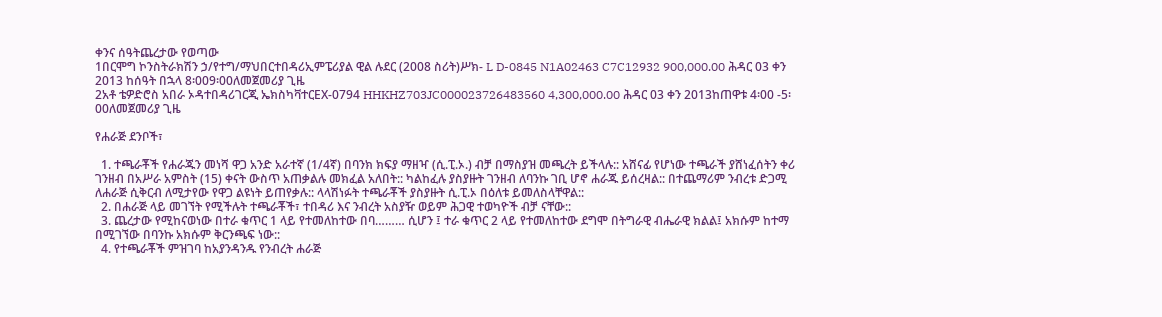ቀንና ሰዓትጨረታው የወጣው
1በርሞግ ኮንስትራክሽን ኃ/የተግ/ማህበርተበዳሪኢምፔሪያል ዊል ሉደር (2008 ስሪት)ሥክ- L D-0845 N1A02463 C7C12932 900,000.00 ሕዳር 03 ቀን 2013 ከሰዓት በኋላ 8፡009፡00ለመጀመሪያ ጊዜ
2አቶ ቴዎድሮስ አበራ ኦዳተበዳሪገርጂ ኤክስካቫተርEX-0794 HHKHZ703JC000023726483560 4,300,000.00 ሕዳር 03 ቀን 2013ከጠዋቱ 4፡00 -5፡00ለመጀመሪያ ጊዜ

የሐራጅ ደንቦች፣

  1. ተጫራቾች የሐራጁን መነሻ ዋጋ አንድ አራተኛ (1/4ኛ) በባንክ ክፍያ ማዘዣ (ሲ.ፒ.ኦ.) ብቻ በማስያዝ መጫረት ይችላሉ:: አሸናፊ የሆነው ተጫራች ያሸነፈሰትን ቀሪ ገንዘብ በአሥራ አምስት (15) ቀናት ውስጥ አጠቃልሉ መክፈል አለበት:: ካልከፈሉ ያስያዙት ገንዘብ ለባንኩ ገቢ ሆኖ ሐራጁ ይሰረዛል:: በተጨማሪም ንብረቱ ድጋሚ ለሐራጅ ሲቅርብ ለሚታየው የዋጋ ልዩነት ይጠየቃሉ:: ላላሽነፉት ተጫራቾች ያስያዙት ሲ.ፒ.ኦ በዕለቱ ይመለስላቸዋል::
  2. በሐራጅ ላይ መገኘት የሚችሉት ተጫራቾች፣ ተበዳሪ እና ንብረት አስያዥ ወይም ሕጋዊ ተወካዮች ብቻ ናቸው::
  3. ጨረታው የሚከናወነው በተራ ቁጥር 1 ላይ የተመለከተው በባ……… ሲሆን ፤ ተራ ቁጥር 2 ላይ የተመለከተው ደግሞ በትግራዊ ብሔራዊ ክልል፤ አክሱም ከተማ በሚገኘው በባንኩ አክሱም ቅርንጫፍ ነው::
  4. የተጫራቾች ምዝገባ ከአያንዳንዱ የንብረት ሐራጅ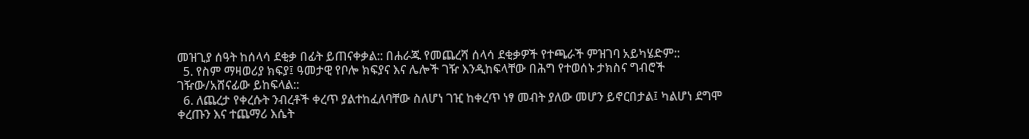መዝጊያ ሰዓት ከሰላሳ ደቂቃ በፊት ይጠናቀቃል:: በሐራጁ የመጨረሻ ሰላሳ ደቂቃዎች የተጫራች ምዝገባ አይካሄድም::
  5. የስም ማዛወሪያ ክፍያ፤ ዓመታዊ የቦሎ ክፍያና እና ሌሎች ገዥ እንዲከፍላቸው በሕግ የተወሰኑ ታክስና ግብሮች ገዥው/አሸናፊው ይከፍላል::
  6. ለጨረታ የቀረሱት ንብረቶች ቀረጥ ያልተከፈለባቸው ስለሆነ ገዢ ከቀረጥ ነፃ መብት ያለው መሆን ይኖርበታል፤ ካልሆነ ደግሞ ቀረጡን እና ተጨማሪ እሴት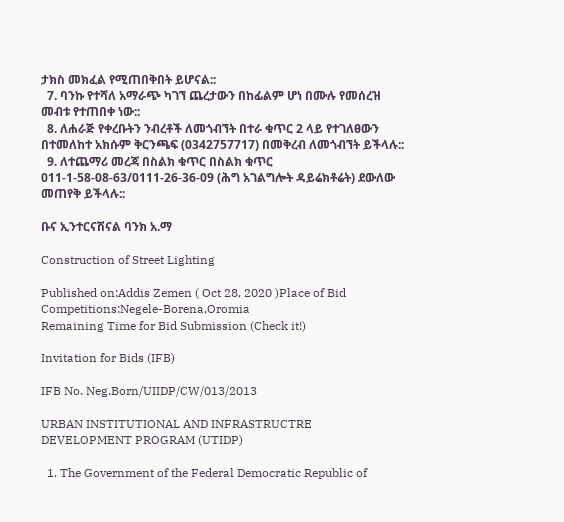ታክስ መክፈል የሚጠበቅበት ይሆናል::
  7. ባንኩ የተሻለ አማራጭ ካገኘ ጨረታውን በከፊልም ሆነ በሙሉ የመሰረዝ መብቱ የተጠበቀ ነው::
  8. ለሐራጅ የቀረቡትን ንብረቶች ለመጎብኘት በተራ ቁጥር 2 ላይ የተገለፀውን በተመለከተ አክሱም ቅርንጫፍ (0342757717) በመቅረብ ለመጎብኘት ይችላሉ::
  9. ለተጨማሪ መረጃ በስልክ ቁጥር በስልክ ቁጥር 011-1-58-08-63/0111-26-36-09 (ሕግ አገልግሎት ዳይሬክቶሬት) ደውለው መጠየቅ ይችላሉ::

ቡና ኢንተርናሽናል ባንክ አ.ማ

Construction of Street Lighting

Published on:Addis Zemen ( Oct 28, 2020 )Place of Bid Competitions:Negele-Borena,Oromia
Remaining Time for Bid Submission (Check it!)

Invitation for Bids (IFB)

IFB No. Neg.Born/UIIDP/CW/013/2013

URBAN INSTITUTIONAL AND INFRASTRUCTRE DEVELOPMENT PROGRAM (UTIDP)

  1. The Government of the Federal Democratic Republic of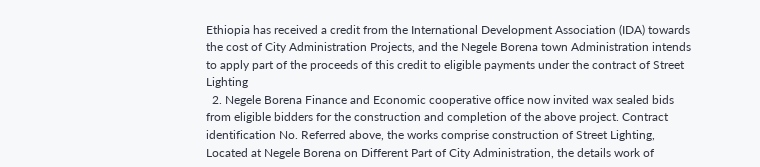Ethiopia has received a credit from the International Development Association (IDA) towards the cost of City Administration Projects, and the Negele Borena town Administration intends to apply part of the proceeds of this credit to eligible payments under the contract of Street Lighting
  2. Negele Borena Finance and Economic cooperative office now invited wax sealed bids from eligible bidders for the construction and completion of the above project. Contract identification No. Referred above, the works comprise construction of Street Lighting, Located at Negele Borena on Different Part of City Administration, the details work of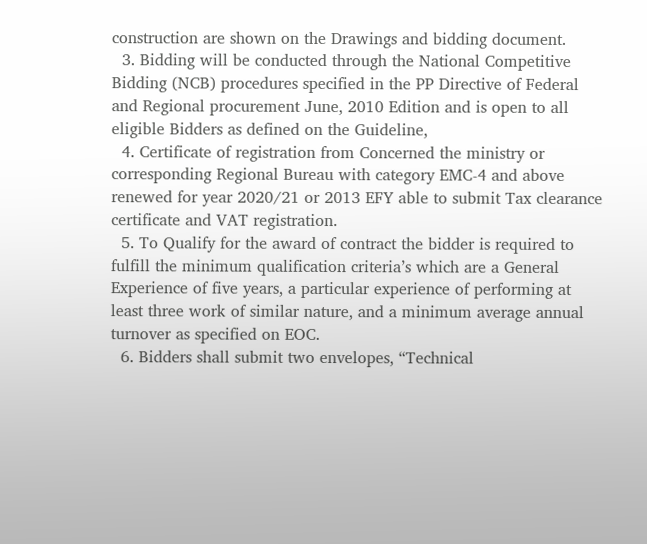construction are shown on the Drawings and bidding document.
  3. Bidding will be conducted through the National Competitive Bidding (NCB) procedures specified in the PP Directive of Federal and Regional procurement June, 2010 Edition and is open to all eligible Bidders as defined on the Guideline,
  4. Certificate of registration from Concerned the ministry or corresponding Regional Bureau with category EMC-4 and above renewed for year 2020/21 or 2013 EFY able to submit Tax clearance certificate and VAT registration.
  5. To Qualify for the award of contract the bidder is required to fulfill the minimum qualification criteria’s which are a General Experience of five years, a particular experience of performing at least three work of similar nature, and a minimum average annual turnover as specified on EOC.
  6. Bidders shall submit two envelopes, “Technical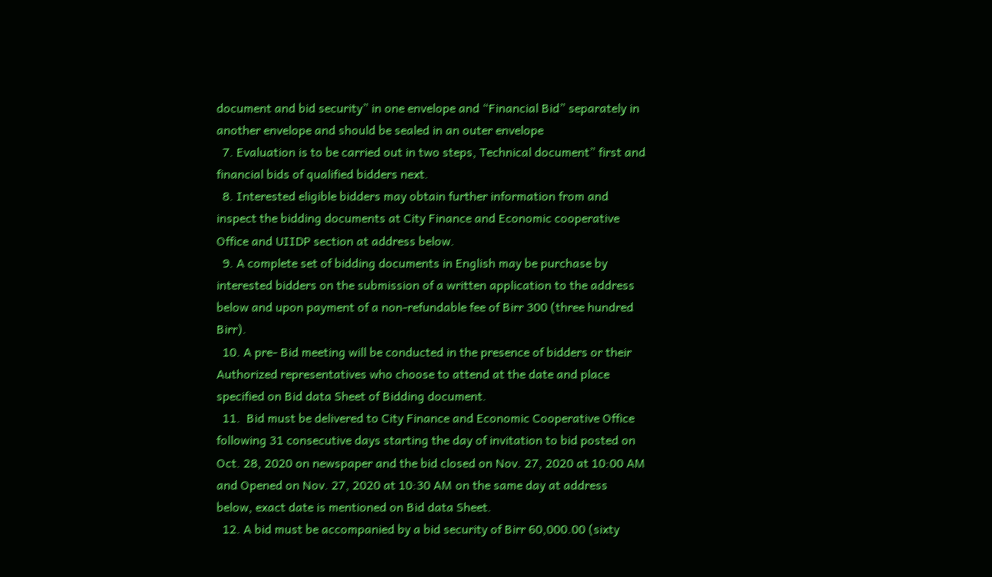document and bid security” in one envelope and “Financial Bid” separately in another envelope and should be sealed in an outer envelope
  7. Evaluation is to be carried out in two steps, Technical document” first and financial bids of qualified bidders next.
  8. Interested eligible bidders may obtain further information from and inspect the bidding documents at City Finance and Economic cooperative Office and UIIDP section at address below.
  9. A complete set of bidding documents in English may be purchase by interested bidders on the submission of a written application to the address below and upon payment of a non-refundable fee of Birr 300 (three hundred Birr).
  10. A pre- Bid meeting will be conducted in the presence of bidders or their Authorized representatives who choose to attend at the date and place specified on Bid data Sheet of Bidding document.
  11.  Bid must be delivered to City Finance and Economic Cooperative Office following 31 consecutive days starting the day of invitation to bid posted on Oct. 28, 2020 on newspaper and the bid closed on Nov. 27, 2020 at 10:00 AM and Opened on Nov. 27, 2020 at 10:30 AM on the same day at address below, exact date is mentioned on Bid data Sheet.
  12. A bid must be accompanied by a bid security of Birr 60,000.00 (sixty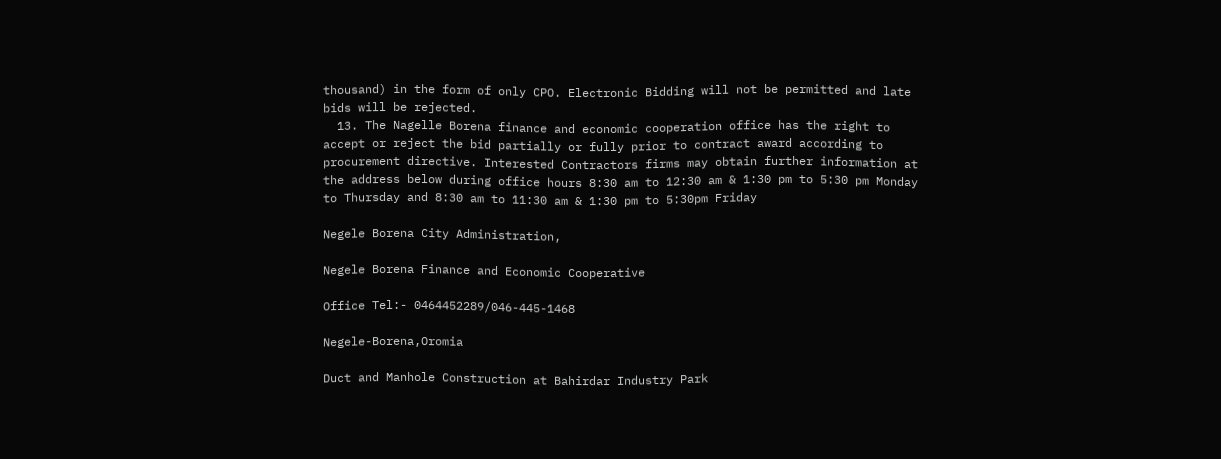thousand) in the form of only CPO. Electronic Bidding will not be permitted and late bids will be rejected.
  13. The Nagelle Borena finance and economic cooperation office has the right to accept or reject the bid partially or fully prior to contract award according to procurement directive. Interested Contractors firms may obtain further information at the address below during office hours 8:30 am to 12:30 am & 1:30 pm to 5:30 pm Monday to Thursday and 8:30 am to 11:30 am & 1:30 pm to 5:30pm Friday

Negele Borena City Administration,

Negele Borena Finance and Economic Cooperative

Office Tel:- 0464452289/046-445-1468

Negele-Borena,Oromia

Duct and Manhole Construction at Bahirdar Industry Park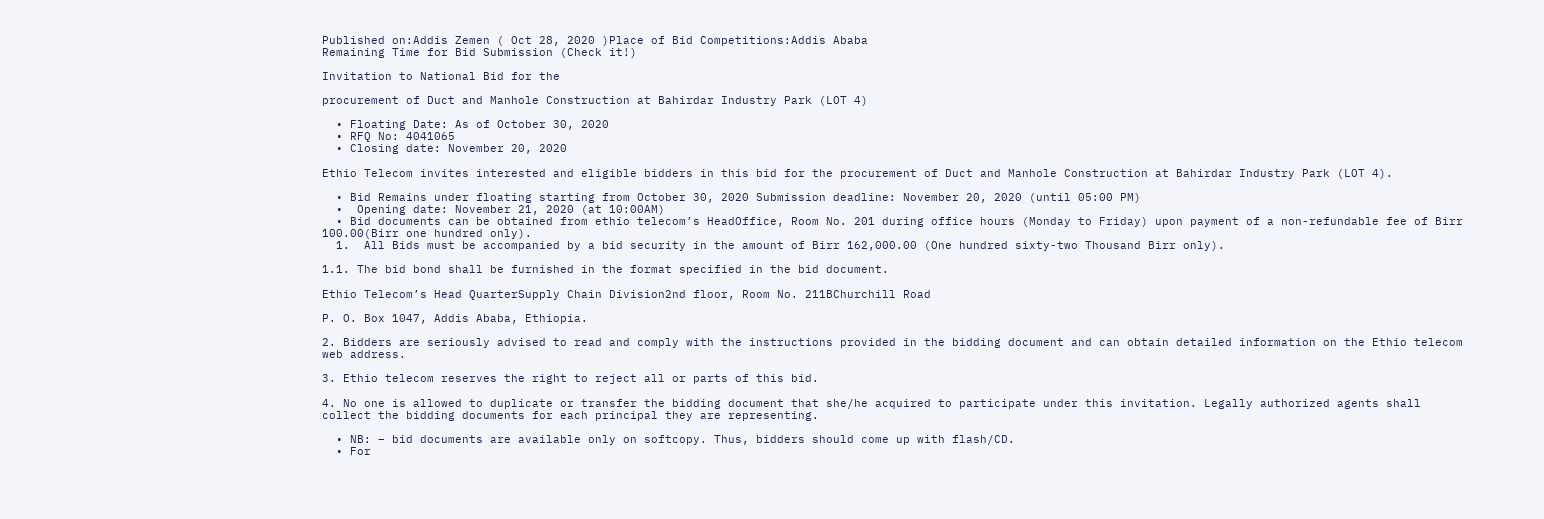Published on:Addis Zemen ( Oct 28, 2020 )Place of Bid Competitions:Addis Ababa
Remaining Time for Bid Submission (Check it!)

Invitation to National Bid for the

procurement of Duct and Manhole Construction at Bahirdar Industry Park (LOT 4)

  • Floating Date: As of October 30, 2020
  • RFQ No: 4041065
  • Closing date: November 20, 2020

Ethio Telecom invites interested and eligible bidders in this bid for the procurement of Duct and Manhole Construction at Bahirdar Industry Park (LOT 4).

  • Bid Remains under floating starting from October 30, 2020 Submission deadline: November 20, 2020 (until 05:00 PM)
  •  Opening date: November 21, 2020 (at 10:00AM)
  • Bid documents can be obtained from ethio telecom’s HeadOffice, Room No. 201 during office hours (Monday to Friday) upon payment of a non-refundable fee of Birr 100.00(Birr one hundred only).
  1.  All Bids must be accompanied by a bid security in the amount of Birr 162,000.00 (One hundred sixty-two Thousand Birr only).

1.1. The bid bond shall be furnished in the format specified in the bid document.

Ethio Telecom’s Head QuarterSupply Chain Division2nd floor, Room No. 211BChurchill Road

P. O. Box 1047, Addis Ababa, Ethiopia.

2. Bidders are seriously advised to read and comply with the instructions provided in the bidding document and can obtain detailed information on the Ethio telecom web address.

3. Ethio telecom reserves the right to reject all or parts of this bid.

4. No one is allowed to duplicate or transfer the bidding document that she/he acquired to participate under this invitation. Legally authorized agents shall collect the bidding documents for each principal they are representing.

  • NB: – bid documents are available only on softcopy. Thus, bidders should come up with flash/CD.
  • For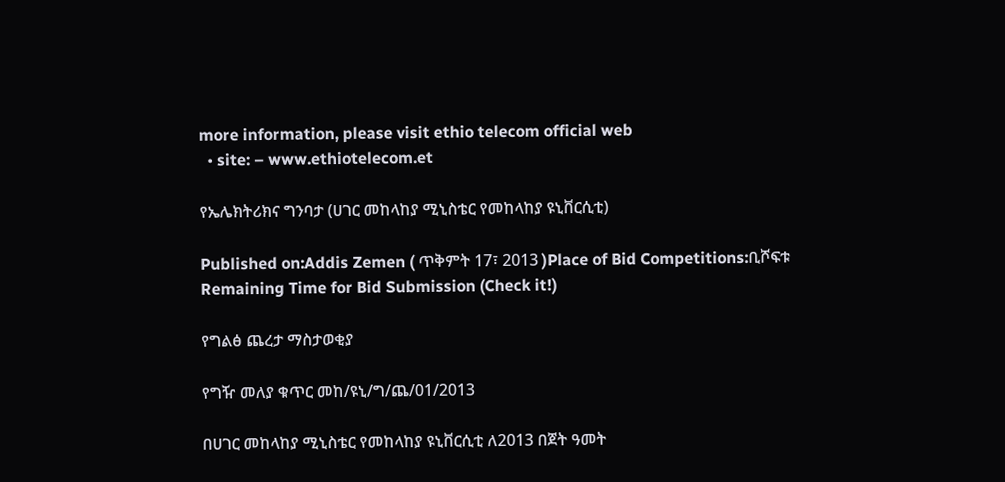more information, please visit ethio telecom official web
  • site: – www.ethiotelecom.et

የኤሌክትሪክና ግንባታ (ሀገር መከላከያ ሚኒስቴር የመከላከያ ዩኒቨርሲቲ)

Published on:Addis Zemen ( ጥቅምት 17፣ 2013 )Place of Bid Competitions:ቢሾፍቱ
Remaining Time for Bid Submission (Check it!)

የግልፅ ጨረታ ማስታወቂያ

የግዥ መለያ ቁጥር መከ/ዩኒ/ግ/ጨ/01/2013

በሀገር መከላከያ ሚኒስቴር የመከላከያ ዩኒቨርሲቲ ለ2013 በጀት ዓመት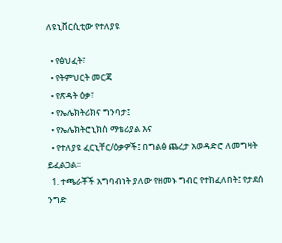ለዩኒቨርሲቲው የተለያዩ

  • የፅህፈት፣
  • የትምህርት መርጃ
  • የጽዳት ዕቃ፣
  • የኤሌክትሪክና ግንባታ፤
  • የኤሌክትሮኒክስ ማቴሪያል እና
  • የተለያዩ ፈርኒቸር/ዕቃዎች፤ በግልፅ ጨረታ አወዳድሮ ለመግዛት ይፈልጋል፡፡
  1. ተጫራቾች አግባብነት ያለው የዘመኑ ግብር የተከፈለበት፤ የታደሰ ንግድ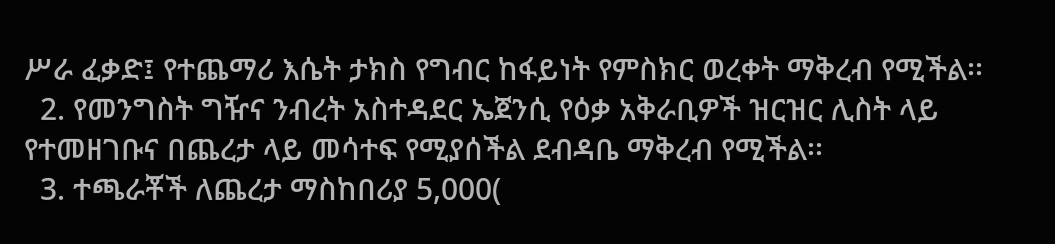ሥራ ፈቃድ፤ የተጨማሪ እሴት ታክስ የግብር ከፋይነት የምስክር ወረቀት ማቅረብ የሚችል፡፡
  2. የመንግስት ግዥና ንብረት አስተዳደር ኤጀንሲ የዕቃ አቅራቢዎች ዝርዝር ሊስት ላይ የተመዘገቡና በጨረታ ላይ መሳተፍ የሚያሰችል ደብዳቤ ማቅረብ የሚችል፡፡
  3. ተጫራቾች ለጨረታ ማስከበሪያ 5,000(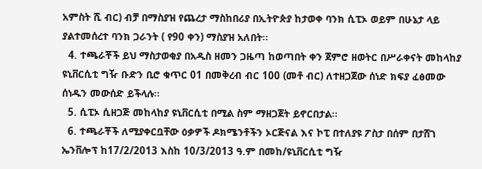አምስት ሺ ብር) ብቻ በማስያዝ የጨረታ ማስከበሪያ በኢትዮጵያ ከታወቀ ባንክ ሲፒኦ ወይም በሁኔታ ላይ ያልተመሰረተ ባንክ ጋራንት ( የ90 ቀን) ማስያዝ አለበት፡፡
  4. ተጫራቾች ይህ ማስታወቂያ በአዲስ ዘመን ጋዜጣ ከወጣበት ቀን ጀምሮ ዘወትር በሥራቀናት መከላከያ ዩኒቨርሲቲ ግዥ ቡድን ቢሮ ቁጥር 01 በመቅረብ ብር 100 (መቶ ብር) ለተዘጋጀው ሰነድ ክፍያ ፈፅመው ሰነዱን መውሰድ ይችላሉ፡፡
  5. ሲፒኦ ሲዘጋጅ መከላከያ ዩኒቨርሲቲ በሚል ስም ማዘጋጀት ይኖርበታል፡፡
  6. ተጫራቾች ለሚያቀርቧቸው ዕቃዎች ዶክሜንቶችን ኦርጅናል እና ኮፒ በተለያዩ ፖስታ በሰም በታሸገ ኤንቨሎፕ ከ17/2/2013 እስከ 10/3/2013 ዓ.ም በመከ/ዩኒቨርሲቲ ግዥ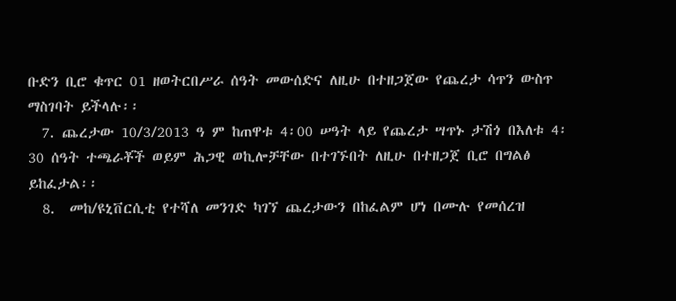ቡድን ቢሮ ቁጥር 01 ዘወትርበሥራ ሰዓት መውሰድና ለዚሁ በተዘጋጀው የጨረታ ሳጥን ውስጥ ማስገባት ይችላሉ፡፡
  7. ጨረታው 10/3/2013 ዓ ም ከጠዋቱ 4፡00 ሠዓት ላይ የጨረታ ሣጥኑ ታሽጎ በእለቱ 4፡30 ሰዓት ተጫራቾች ወይም ሕጋዊ ወኪሎቻቸው በተገኙበት ለዚሁ በተዘጋጀ ቢሮ በግልፅ ይከፈታል፡፡
  8.  መከ/ዩኒቨርሲቲ የተሻለ መንገድ ካገኘ ጨረታውን በከፈልም ሆነ በሙሉ የመሰረዝ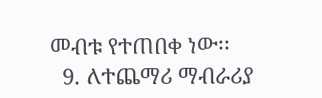መብቱ የተጠበቀ ነው፡፡
  9. ለተጨማሪ ማብራሪያ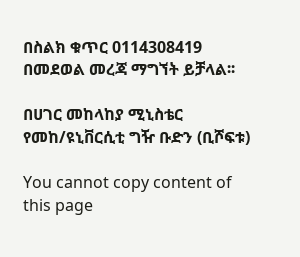በስልክ ቁጥር 0114308419 በመደወል መረጃ ማግኘት ይቻላል፡፡

በሀገር መከላከያ ሚኒስቴር የመከ/ዩኒቨርሲቲ ግዥ ቡድን (ቢሾፍቱ)

You cannot copy content of this page